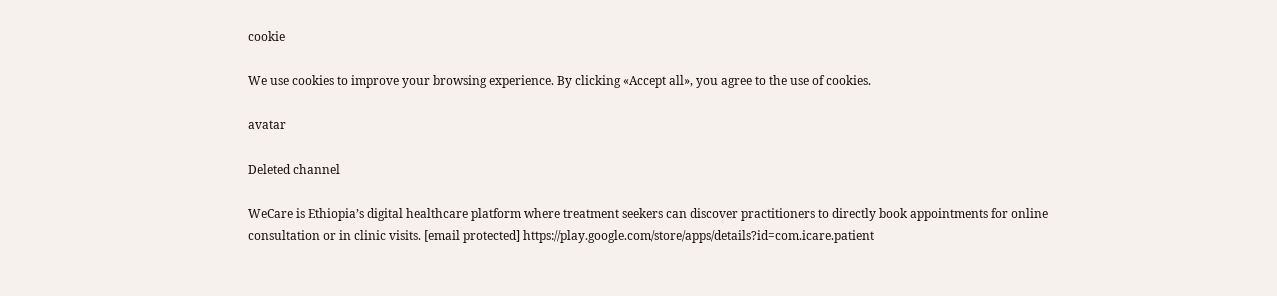cookie

We use cookies to improve your browsing experience. By clicking «Accept all», you agree to the use of cookies.

avatar

Deleted channel

WeCare is Ethiopia’s digital healthcare platform where treatment seekers can discover practitioners to directly book appointments for online consultation or in clinic visits. [email protected] https://play.google.com/store/apps/details?id=com.icare.patient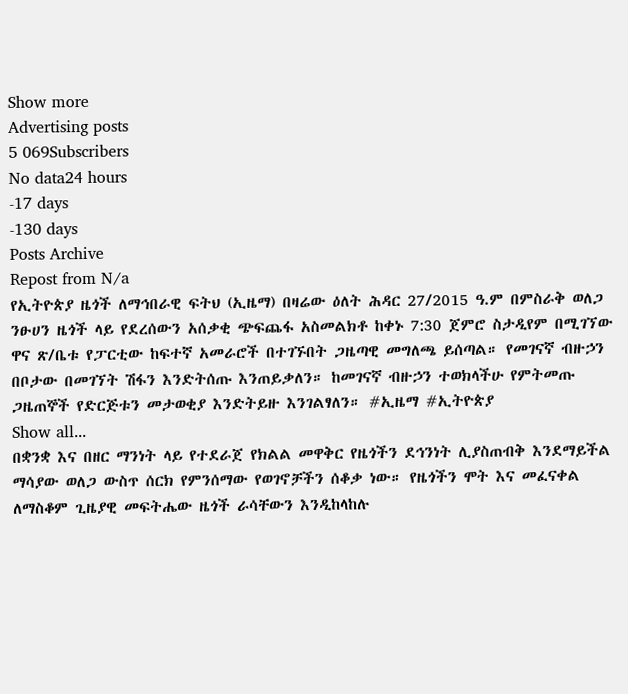Show more
Advertising posts
5 069Subscribers
No data24 hours
-17 days
-130 days
Posts Archive
Repost from N/a
የኢትዮጵያ ዜጎች ለማኅበራዊ ፍትህ (ኢዜማ) በዛሬው ዕለት ሕዳር 27/2015 ዓ.ም በምስራቅ ወለጋ ንፁሀን ዜጎች ላይ የደረሰውን አሰቃቂ ጭፍጨፋ አስመልክቶ ከቀኑ 7:30 ጀምሮ ስታዲየም በሚገኘው ዋና ጽ/ቤቱ የፓርቲው ከፍተኛ አመራሮች በተገኙበት ጋዜጣዊ መግለጫ ይሰጣል። የመገናኛ ብዙኃን በቦታው በመገኘት ሽፋን እንድትሰጡ እንጠይቃለን። ከመገናኛ ብዙኃን ተወክላችሁ የምትመጡ ጋዜጠኞች የድርጅቱን መታወቂያ እንድትይዙ እንገልፃለን። #ኢዜማ #ኢትዮጵያ
Show all...
በቋንቋ እና በዘር ማንነት ላይ የተደራጀ የክልል መዋቅር የዜጎችን ደኅንነት ሊያስጠብቅ እንደማይችል ማሳያው ወለጋ ውስጥ ሰርክ የምንሰማው የወገኖቻችን ሰቆቃ ነው። የዜጎችን ሞት እና መፈናቀል ለማስቆም ጊዜያዊ መፍትሔው ዜጎች ራሳቸውን እንዲከላከሉ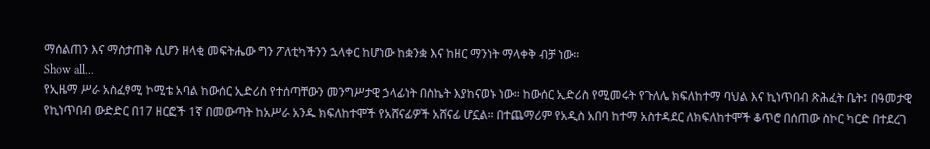ማሰልጠን እና ማስታጠቅ ሲሆን ዘላቂ መፍትሔው ግን ፖለቲካችንን ኋላቀር ከሆነው ከቋንቋ እና ከዘር ማንነት ማላቀቅ ብቻ ነው።
Show all...
የኢዜማ ሥራ አስፈፃሚ ኮሚቴ አባል ከውሰር ኢድሪስ የተሰጣቸውን መንግሥታዊ ኃላፊነት በስኬት እያከናወኑ ነው። ከውሰር ኢድሪስ የሚመሩት የጉለሌ ክፍለከተማ ባህል እና ኪነጥበብ ጽሕፈት ቤት፤ በዓመታዊ የኪነጥበብ ውድድር በ17 ዘርፎች 1ኛ በመውጣት ከአሥራ አንዱ ክፍለከተሞች የአሸናፊዎች አሸናፊ ሆኗል። በተጨማሪም የአዲስ አበባ ከተማ አስተዳደር ለክፍለከተሞች ቆጥሮ በሰጠው ስኮር ካርድ በተደረገ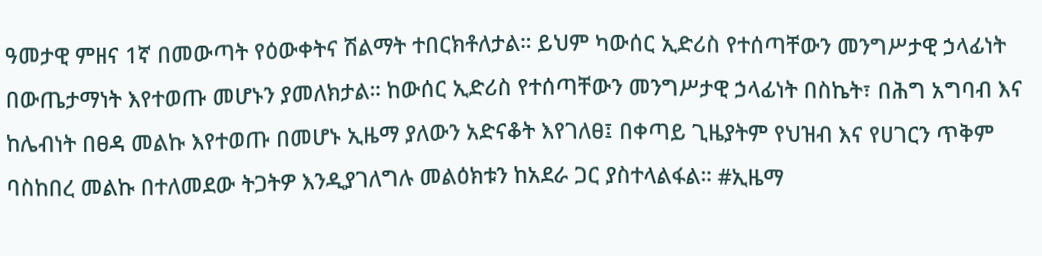ዓመታዊ ምዘና 1ኛ በመውጣት የዕውቀትና ሽልማት ተበርክቶለታል። ይህም ካውሰር ኢድሪስ የተሰጣቸውን መንግሥታዊ ኃላፊነት በውጤታማነት እየተወጡ መሆኑን ያመለክታል። ከውሰር ኢድሪስ የተሰጣቸውን መንግሥታዊ ኃላፊነት በስኬት፣ በሕግ አግባብ እና ከሌብነት በፀዳ መልኩ እየተወጡ በመሆኑ ኢዜማ ያለውን አድናቆት እየገለፀ፤ በቀጣይ ጊዜያትም የህዝብ እና የሀገርን ጥቅም ባስከበረ መልኩ በተለመደው ትጋትዎ እንዲያገለግሉ መልዕክቱን ከአደራ ጋር ያስተላልፋል። #ኢዜማ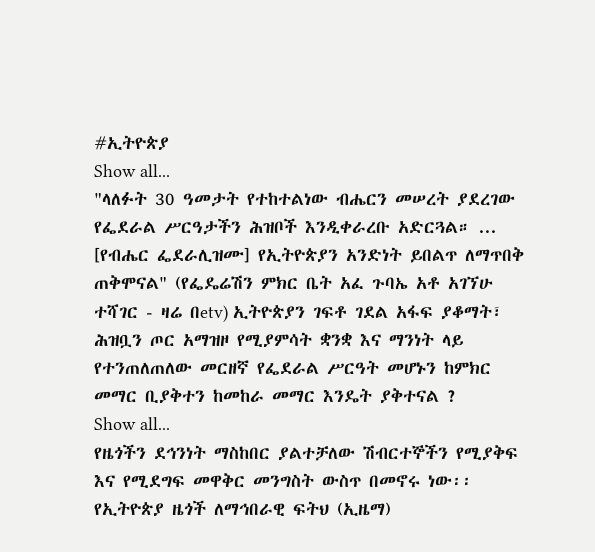#ኢትዮጵያ
Show all...
"ላለፉት 30 ዓመታት የተከተልነው ብሔርን መሠረት ያደረገው የፌደራል ሥርዓታችን ሕዝቦች እንዲቀራረቡ አድርጓል። ... [የብሔር ፌደራሊዝሙ] የኢትዮጵያን አንድነት ይበልጥ ለማጥበቅ ጠቅሞናል" (የፌዴሬሽን ምክር ቤት አፈ ጉባኤ አቶ አገኘሁ ተሻገር - ዛሬ በetv) ኢትዮጵያን ገፍቶ ገደል አፋፍ ያቆማት፣ ሕዝቧን ጦር አማዝዞ የሚያምሳት ቋንቋ እና ማንነት ላይ የተንጠለጠለው መርዘኛ የፌደራል ሥርዓት መሆኑን ከምክር መማር ቢያቅተን ከመከራ መማር እንዴት ያቅተናል ?
Show all...
የዜጎችን ደኅንነት ማስከበር ያልተቻለው ሽብርተኞችን የሚያቅፍ እና የሚደግፍ መዋቅር መንግስት ውስጥ በመኖሩ ነው፡፡  የኢትዮጵያ ዜጎች ለማኅበራዊ ፍትህ (ኢዜማ)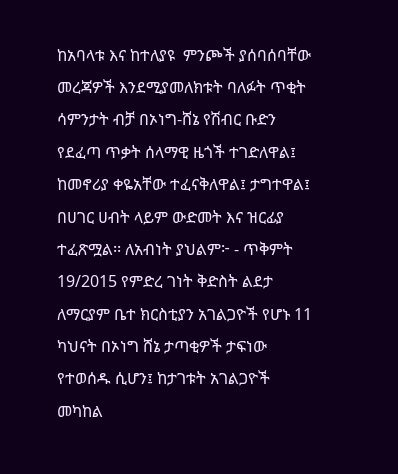ከአባላቱ እና ከተለያዩ  ምንጮች ያሰባሰባቸው መረጃዎች እንደሚያመለክቱት ባለፉት ጥቂት ሳምንታት ብቻ በኦነግ-ሸኔ የሽብር ቡድን የደፈጣ ጥቃት ሰላማዊ ዜጎች ተገድለዋል፤ ከመኖሪያ ቀዬአቸው ተፈናቅለዋል፤ ታግተዋል፤ በሀገር ሀብት ላይም ውድመት እና ዝርፊያ ተፈጽሟል፡፡ ለአብነት ያህልም፦ - ጥቅምት 19/2015 የምድረ ገነት ቅድስት ልደታ ለማርያም ቤተ ክርስቲያን አገልጋዮች የሆኑ 11 ካህናት በኦነግ ሸኔ ታጣቂዎች ታፍነው የተወሰዱ ሲሆን፤ ከታገቱት አገልጋዮች መካከል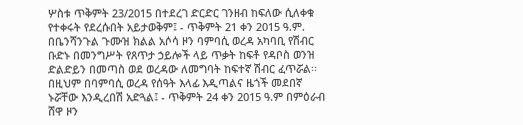ሦስቱ ጥቅምት 23/2015 በተደረገ ድርድር ገንዘብ ከፍለው ሲለቀቁ የተቀሩት የደረሱበት አይታወቅም፤ - ጥቅምት 21 ቀን 2015 ዓ.ም. በቤንሻንጉል ጉሙዝ ክልል አሶሳ ዞን ባምባሲ ወረዳ አካባቢ የሽብር ቡድኑ በመንግሥት የጸጥታ ኃይሎች ላይ ጥቃት ከፍቶ የዳቦስ ወንዝ ድልድይን በመጣስ ወደ ወረዳው ለመግባት ከፍተኛ ሽብር ፈጥሯል፡፡ በዚህም በባምባሲ ወረዳ የሰዓት እላፊ እዲጣልና ዜጎች መደበኛ ኑሯቸው እንዲረበሽ አድጓል፤ - ጥቅምት 24 ቀን 2015 ዓ.ም በምዕራብ ሸዋ ዞን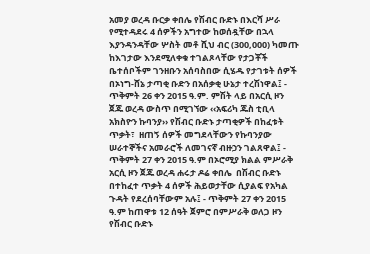አመያ ወረዳ ቡርቃ ቀበሌ የሽብር ቡድኑ በእርሻ ሥራ የሚተዳደሩ 4 ሰዎችን አግተው ከወሰዷቸው በኋላ እያንዳንዳቸው ሦስት መቶ ሺህ ብር (300,000) ካመጡ ከእገታው እንደሚለቀቁ ተገልጾላቸው የታጋቾች ቤተሰቦችም ገንዘቡን አሰባስበው ሲሄዱ የታገቱት ሰዎች በኦነግ-ሸኔ ታጣቂ ቡድን በአሰቃቂ ሁኔታ ተረሽነዋል፤ - ጥቅምት 26 ቀን 2015 ዓ.ም. ምሽት ላይ በአርሲ ዞን ጀጁ ወረዳ ውስጥ በሚገኘው ‹‹አፍሪካ ጁስ ቲቢላ አክስዮን ኩባንያ›› የሽብር ቡድኑ ታጣቂዎች በከፈቱት ጥቃት፣  ዘጠኝ ሰዎች መግደላቸውን የኩባንያው ሠራተኞችና አመራሮች ለመገናኛ ብዙኃን ገልጸዋል፤ - ጥቅምት 27 ቀን 2015 ዓ.ም በኦሮሚያ ክልል ምሥራቅ አርሲ ዞን ጀጁ ወረዳ ሐሩታ ዶሬ ቀበሌ  በሽብር ቡድኑ በተከፈተ ጥቃት 4 ሰዎች ሕይወታቸው ሲያልፍ የአካል ጉዳት የደረሰባቸውም አሉ፤ - ጥቅምት 27 ቀን 2015 ዓ.ም ከጠዋቱ 12 ሰዓት ጀምሮ በምሥራቅ ወለጋ ዞን  የሽብር ቡድኑ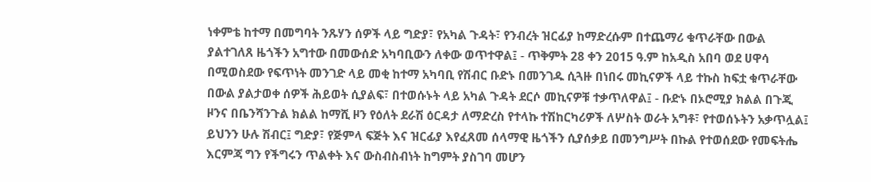ነቀምቴ ከተማ በመግባት ንጹሃን ሰዎች ላይ ግድያ፣ የአካል ጉዳት፣ የንብረት ዝርፊያ ከማድረሱም በተጨማሪ ቁጥራቸው በውል ያልተገለጸ ዜጎችን አግተው በመውሰድ አካባቢውን ለቀው ወጥተዋል፤ - ጥቅምት 28 ቀን 2015 ዓ.ም ከአዲስ አበባ ወደ ሀዋሳ በሚወስደው የፍጥነት መንገድ ላይ መቂ ከተማ አካባቢ የሽብር ቡድኑ በመንገዱ ሲጓዙ በነበሩ መኪናዎች ላይ ተኩስ ከፍቷ ቁጥራቸው በውል ያልታወቀ ሰዎች ሕይወት ሲያልፍ፣ በተወሱኑት ላይ አካል ጉዳት ደርሶ መኪናዎቹ ተቃጥለዋል፤ - ቡድኑ በኦሮሚያ ክልል በጉጂ ዞንና በቤንሻንጉል ክልል ከማሺ ዞን የዕለት ደራሽ ዕርዳታ ለማድረስ የተላኩ ተሽከርካሪዎች ለሦስት ወራት አግቶ፣ የተወሰኑትን አቃጥሏል፤ ይህንን ሁሉ ሽብር፤ ግድያ፣ የጅምላ ፍጅት እና ዝርፊያ እየፈጸመ ሰላማዊ ዜጎችን ሲያሰቃይ በመንግሥት በኩል የተወሰደው የመፍትሔ እርምጃ ግን የችግሩን ጥልቀት እና ውስብስብነት ከግምት ያስገባ መሆን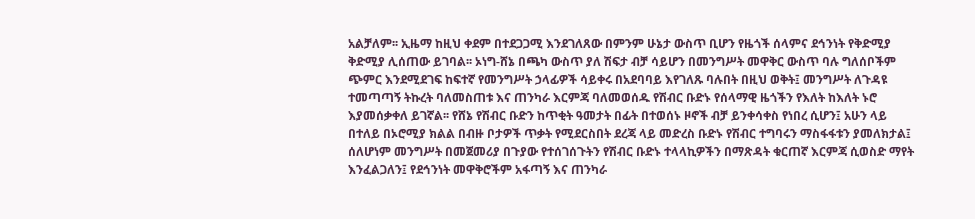አልቻለም፡፡ ኢዜማ ከዚህ ቀደም በተደጋጋሚ እንደገለጸው በምንም ሁኔታ ውስጥ ቢሆን የዜጎች ሰላምና ደኅንነት የቅድሚያ ቅድሚያ ሊሰጠው ይገባል፡፡ ኦነግ-ሸኔ በጫካ ውስጥ ያለ ሽፍታ ብቻ ሳይሆን በመንግሥት መዋቅር ውስጥ ባሉ ግለሰቦችም ጭምር እንደሚደገፍ ከፍተኛ የመንግሥት ኃላፊዎች ሳይቀሩ በአደባባይ እየገለጹ ባሉበት በዚህ ወቅት፤ መንግሥት ለጉዳዩ ተመጣጣኝ ትኩረት ባለመስጠቱ እና ጠንካራ እርምጃ ባለመወሰዱ የሽብር ቡድኑ የሰላማዊ ዜጎችን የእለት ከእለት ኑሮ እያመሰቃቀለ ይገኛል፡፡ የሸኔ የሽብር ቡድን ከጥቂት ዓመታት በፊት በተወሰኑ ዞኖች ብቻ ይንቀሳቀስ የነበረ ሲሆን፤ አሁን ላይ በተለይ በኦሮሚያ ክልል በብዙ ቦታዎች ጥቃት የሚደርስበት ደረጃ ላይ መድረስ ቡድኑ የሽብር ተግባሩን ማስፋፋቱን ያመለክታል፤ ሰለሆነም መንግሥት በመጀመሪያ በጉያው የተሰገሰጉትን የሽብር ቡድኑ ተላላኪዎችን በማጽዳት ቁርጠኛ እርምጃ ሲወስድ ማየት እንፈልጋለን፤ የደኅንነት መዋቅሮችም አፋጣኝ እና ጠንካራ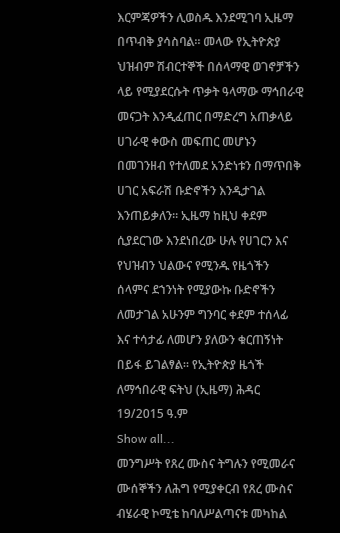እርምጃዎችን ሊወስዱ እንደሚገባ ኢዜማ በጥብቅ ያሳስባል። መላው የኢትዮጵያ ህዝብም ሽብርተኞች በሰላማዊ ወገኖቻችን ላይ የሚያደርሱት ጥቃት ዓላማው ማኅበራዊ መናጋት እንዲፈጠር በማድረግ አጠቃላይ ሀገራዊ ቀውስ መፍጠር መሆኑን በመገንዘብ የተለመደ አንድነቱን በማጥበቅ ሀገር አፍራሽ ቡድኖችን እንዲታገል እንጠይቃለን። ኢዜማ ከዚህ ቀደም ሲያደርገው እንደነበረው ሁሉ የሀገርን እና የህዝብን ህልውና የሚንዱ የዜጎችን ሰላምና ደኀንነት የሚያውኩ ቡድኖችን ለመታገል አሁንም ግንባር ቀደም ተሰላፊ እና ተሳታፊ ለመሆን ያለውን ቁርጠኝነት በይፋ ይገልፃል። የኢትዮጵያ ዜጎች ለማኅበራዊ ፍትህ (ኢዜማ) ሕዳር 19/2015 ዓ.ም
Show all...
መንግሥት የጸረ ሙስና ትግሉን የሚመራና ሙሰኞችን ለሕግ የሚያቀርብ የጸረ ሙስና ብሄራዊ ኮሚቴ ከባለሥልጣናቱ መካከል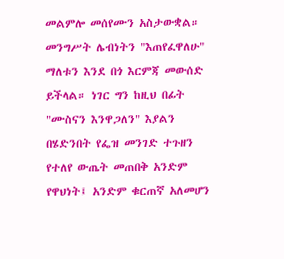መልምሎ መሰየሙን አስታውቋል። መንግሥት ሌብነትን "እጠየፈዋለሁ" ማለቱን እንደ በጎ እርምጃ መውሰድ ይችላል። ነገር ግን ከዚህ በፊት "ሙስናን እንዋጋለን" እያልን በሄድንበት የፌዝ መንገድ ተጉዘን የተለየ ውጤት መጠበቅ አንድም የዋህነት፤ አንድም ቁርጠኛ አለመሆን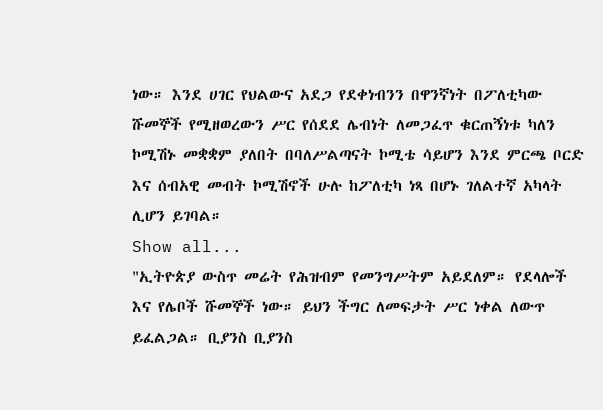ነው። እንደ ሀገር የህልውና አደጋ የደቀነብንን በዋንኛነት በፖለቲካው ሹመኞች የሚዘወረውን ሥር የሰደደ ሌብነት ለመጋፈጥ ቁርጠኝነቱ ካለን ኮሚሽኑ መቋቋም ያለበት በባለሥልጣናት ኮሚቴ ሳይሆን እንደ ምርጫ ቦርድ እና ሰብአዊ መብት ኮሚሽኖች ሁሉ ከፖለቲካ ነጻ በሆኑ ገለልተኛ አካላት ሊሆን ይገባል።
Show all...
"ኢትዮጵያ ውስጥ መሬት የሕዝብም የመንግሥትም አይደለም። የደላሎች እና የሌቦች ሹመኞች ነው። ይህን ችግር ለመፍታት ሥር ነቀል ለውጥ ይፈልጋል። ቢያንስ ቢያንስ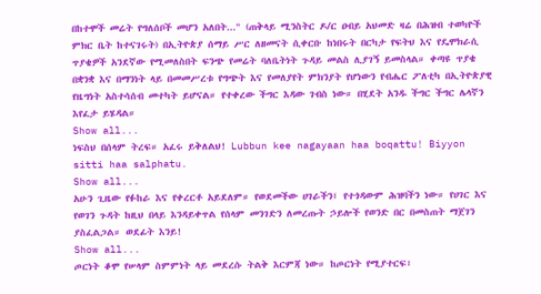በከተሞች መሬት የግለሰቦች መሆን አለበት..." (ጠቅላይ ሚንስትር ዶ/ር ዐብይ አህመድ ዛሬ በሕዝብ ተወካዮች ምክር ቤት ከተናገሩት) በኢትዮጵያ ሰማይ ሥር ለዘመናት ሲቀርቡ ከነበሩት በርካታ የፍትህ እና የዴሞክራሲ ጥያቄዎች አንደኛው የሚመለስበት ፍንጭ የመሬት ባለቤትነት ጉዳይ መልስ ሊያገኝ ይመስላል። ቀጣዩ ጥያቄ በቋንቋ እና በማንነት ላይ በመመሥረቱ የግጭት እና የመለያየት ምክንያት የሆነውን የብሔር ፖለቲካ በኢትዮጵያዊ የዜግነት አስተሳሰብ መተካት ይሆናል። የተቀረው ችግር እዳው ገብስ ነው። በሂደት አንዱ ችግር ችግር ሌላኛን እየፈታ ይሄዳል።
Show all...
ነፍስህ በሰላም ትረፍ። አፈሩ ይቅለልህ! Lubbun kee nagayaan haa boqattu! Biyyon sitti haa salphatu.
Show all...
አሁን ጊዜው የፉከራ እና የቀረርቶ አይደለም። የወደመችው ሀገራችን፤ የተጎዳውም ሕዝባችን ነው። የሀገር እና የወገን ጉዳት ከዚህ በላይ እንዳይቀጥል የሰላም መንገድን ለመረጡት ኃይሎች የወንድ በር በመስጠት ማጀገን ያስፈልጋል። ወደፊት እንይ!
Show all...
ጦርነት ቆሞ የሠላም ስምምነት ላይ መደረሱ ትልቅ እርምጃ ነው። ከጦርነት የሚያተርፍ፣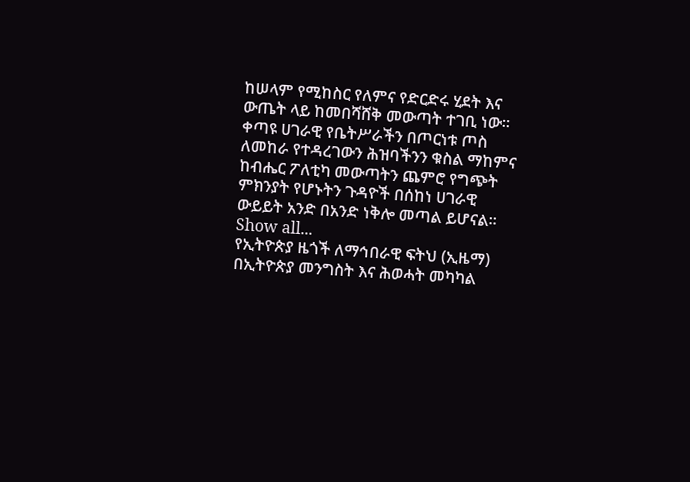ከሠላም የሚከስር የለምና የድርድሩ ሂደት እና ውጤት ላይ ከመበሻሸቅ መውጣት ተገቢ ነው። ቀጣዩ ሀገራዊ የቤትሥራችን በጦርነቱ ጦስ ለመከራ የተዳረገውን ሕዝባችንን ቁስል ማከምና ከብሔር ፖለቲካ መውጣትን ጨምሮ የግጭት ምክንያት የሆኑትን ጉዳዮች በሰከነ ሀገራዊ ውይይት አንድ በአንድ ነቅሎ መጣል ይሆናል።
Show all...
የኢትዮጵያ ዜጎች ለማኅበራዊ ፍትህ (ኢዜማ) በኢትዮጵያ መንግስት እና ሕወሓት መካካል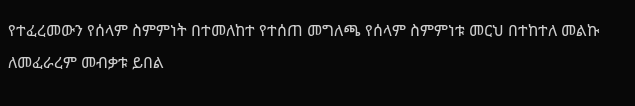የተፈረመውን የሰላም ስምምነት በተመለከተ የተሰጠ መግለጫ የሰላም ስምምነቱ መርህ በተከተለ መልኩ ለመፈራረም መብቃቱ ይበል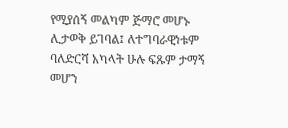የሚያሰኝ መልካም ጅማሮ መሆኑ ሊታወቅ ይገባል፤ ለተግባራዊነቱም ባለድርሻ አካላት ሁሉ ፍጹም ታማኝ መሆን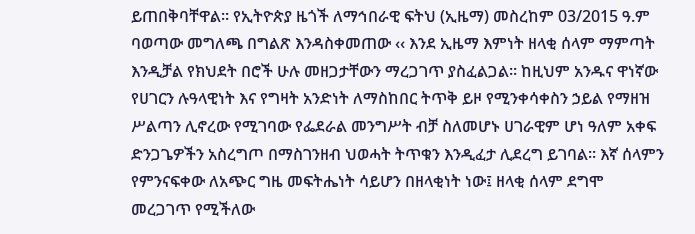ይጠበቅባቸዋል፡፡ የኢትዮጵያ ዜጎች ለማኅበራዊ ፍትህ (ኢዜማ) መስረከም 03/2015 ዓ.ም ባወጣው መግለጫ በግልጽ እንዳስቀመጠው ‹‹ እንደ ኢዜማ እምነት ዘላቂ ሰላም ማምጣት እንዲቻል የክህደት በሮች ሁሉ መዘጋታቸውን ማረጋገጥ ያስፈልጋል። ከዚህም አንዱና ዋነኛው የሀገርን ሉዓላዊነት እና የግዛት አንድነት ለማስከበር ትጥቅ ይዞ የሚንቀሳቀስን ኃይል የማዘዝ ሥልጣን ሊኖረው የሚገባው የፌደራል መንግሥት ብቻ ስለመሆኑ ሀገራዊም ሆነ ዓለም አቀፍ ድንጋጌዎችን አስረግጦ በማስገንዘብ ህወሓት ትጥቁን እንዲፈታ ሊደረግ ይገባል፡፡ እኛ ሰላምን የምንናፍቀው ለአጭር ግዜ መፍትሔነት ሳይሆን በዘላቂነት ነው፤ ዘላቂ ሰላም ደግሞ መረጋገጥ የሚችለው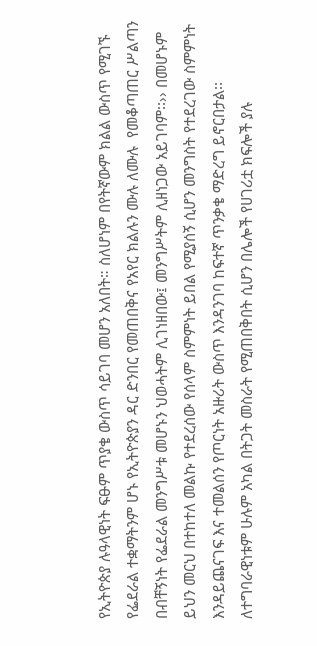የኢትዮጵያ ሉዓላዊነት ፍፁም ጥያቄ ውስጥ ሳይገባ መሆን አለበት። ስለሆነም በየትኛውም ክልል ውስጥ የሚገኙ የፌደራል ተቋማትንም ሆኑ የኢትዮጵያን ዳር ድንበር የመጠበቅና የአየር ክልሉን ሙሉ ለሙሉ  የመቆጣጠር ሥልጣን በብቸኝነት የፌደራል መንግሥቱ መሆኑን ህወሓትም ሊገነዘበው፤ መንግሥትም ሊዘነጋው አይገባም፡፡›› በመሆኑም ይህን መርህ በተከተለ መልኩ የተደረሰው የሰላም ስምምነት ይበል የሚያሰኝ ሲሆን መንግስት የተደረገው ስምምነት እንዳይጨናገፍ እና ተመልሰን የጦርነት አዙሪት ውስጥ እንዳንገባ ከፍተኛ ጥንቃቄ ማድረግ ይኖርበታል፡፡ ለተግባራዊነቱም ሁሉም አካል በትጋት መስራት የሚጠበቅበት ሲሆን በሌሎች የሀገሪቷ ክፍሎች ያሉ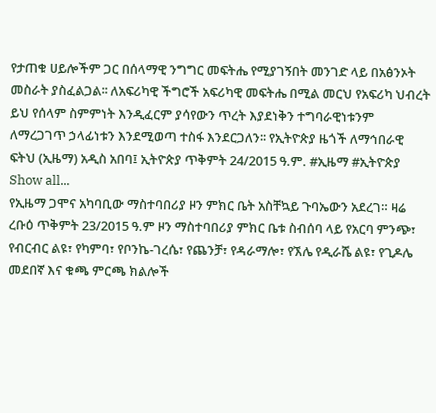የታጠቁ ሀይሎችም ጋር በሰላማዊ ንግግር መፍትሔ የሚያገኝበት መንገድ ላይ በአፅንኦት መስራት ያስፈልጋል፡፡ ለአፍሪካዊ ችግሮች አፍሪካዊ መፍትሔ በሚል መርህ የአፍሪካ ህብረት ይህ የሰላም ስምምነት እንዲፈርም ያሳየውን ጥረት እያደነቅን ተግባራዊነቱንም ለማረጋገጥ ኃላፊነቱን እንደሚወጣ ተስፋ እንደርጋለን፡፡ የኢትዮጵያ ዜጎች ለማኅበራዊ ፍትህ (ኢዜማ) አዲስ አበባ፤ ኢትዮጵያ ጥቅምት 24/2015 ዓ.ም. #ኢዜማ #ኢትዮጵያ
Show all...
የኢዜማ ጋሞና አካባቢው ማስተባበሪያ ዞን ምክር ቤት አስቸኳይ ጉባኤውን አደረገ። ዛሬ ረቡዕ ጥቅምት 23/2015 ዓ.ም ዞን ማስተባበሪያ ምክር ቤቱ ስብሰባ ላይ የአርባ ምንጭ፣ የብርብር ልዩ፣ የካምባ፣ የቦንኬ-ገረሴ፣ የጨንቻ፣ የዳራማሎ፣ የኧሌ የዲራሼ ልዩ፣ የጊዶሌ መደበኛ እና ቁጫ ምርጫ ክልሎች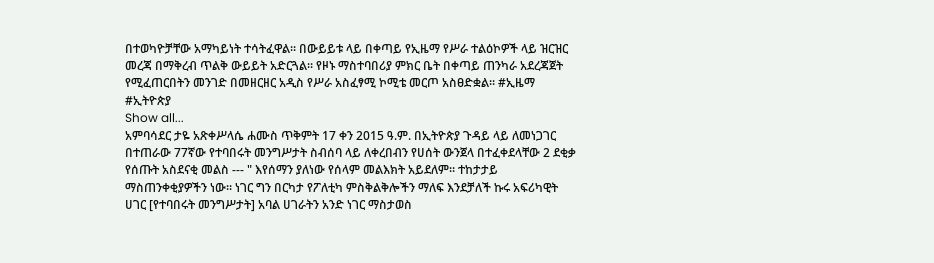በተወካዮቻቸው አማካይነት ተሳትፈዋል። በውይይቱ ላይ በቀጣይ የኢዜማ የሥራ ተልዕኮዎች ላይ ዝርዝር መረጃ በማቅረብ ጥልቅ ውይይት አድርጓል። የዞኑ ማስተባበሪያ ምክር ቤት በቀጣይ ጠንካራ አደረጃጀት የሚፈጠርበትን መንገድ በመዘርዘር አዲስ የሥራ አስፈፃሚ ኮሚቴ መርጦ አስፀድቋል። #ኢዜማ #ኢትዮጵያ
Show all...
አምባሳደር ታዬ አጽቀሥላሴ ሐሙስ ጥቅምት 17 ቀን 2015 ዓ.ም. በኢትዮጵያ ጉዳይ ላይ ለመነጋገር በተጠራው 77ኛው የተባበሩት መንግሥታት ስብሰባ ላይ ለቀረበብን የሀሰት ውንጀላ በተፈቀደላቸው 2 ደቂቃ የሰጡት አስደናቂ መልስ --- " እየሰማን ያለነው የሰላም መልእክት አይደለም። ተከታታይ ማስጠንቀቂያዎችን ነው። ነገር ግን በርካታ የፖለቲካ ምስቅልቅሎችን ማለፍ እንደቻለች ኩሩ አፍሪካዊት ሀገር [የተባበሩት መንግሥታት] አባል ሀገራትን አንድ ነገር ማስታወስ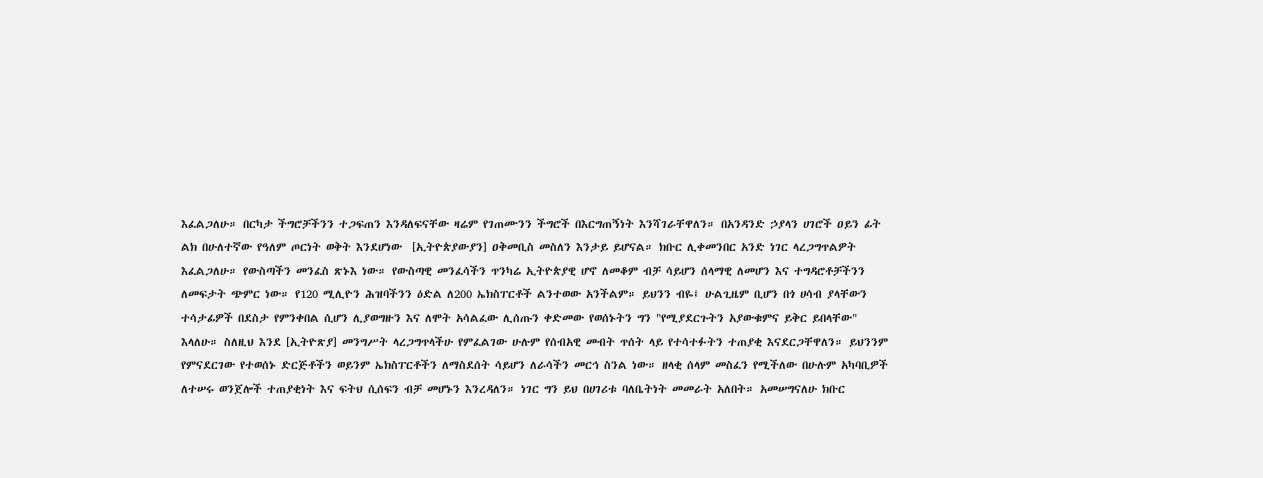እፈልጋለሁ። በርካታ ችግሮቻችንን ተጋፍጠን እንዳለፍናቸው ዛሬም የገጠሙንን ችግሮች በእርግጠኝነት እንሻገራቸዋለን። በአንዳንድ ኃያላን ሀገሮች ዐይን ፊት ልክ በሁለተኛው የዓለም ጦርነት ወቅት እንደሆነው  [ኢትዮጵያውያን] ዐቅመቢስ መስለን እንታይ ይሆናል። ክቡር ሊቀመንበር አንድ ነገር ላረጋግጥልዎት እፈልጋለሁ። የውስጣችን መንፈስ ጽኑእ ነው። የውስጣዊ መንፈሳችን ጥንካሬ ኢትዮጵያዊ ሆኖ ለመቆም ብቻ ሳይሆን ሰላማዊ ለመሆን እና ተግዳሮቶቻችንን ለመፍታት ጭምር ነው። የ120 ሚሊዮን ሕዝባችንን ዕድል ለ200 ኤክስፐርቶች ልንተወው አንችልም። ይህንን ብዬ፤ ሁልጊዜም ቢሆን በጎ ሀሳብ ያላቸውን ተሳታፊዎች በደስታ የምንቀበል ሲሆን ሊያወግዙን እና ለሞት አሳልፈው ሊሰጡን ቀድመው የወሰኑትን ግን "የሚያደርጉትን አያውቁምና ይቅር ይበላቸው" እላለሁ። ስለዚህ እንደ [ኢትዮጽያ] መንግሥት ላረጋግጥላችሁ የምፈልገው ሁሉም የሰብአዊ መብት ጥሰት ላይ የተሳተፉትን ተጠያቂ እናደርጋቸዋለን። ይህንንም የምናደርገው የተወሰኑ ድርጅቶችን ወይንም ኤክስፐርቶችን ለማስደሰት ሳይሆን ለራሳችን መርኅ ስንል ነው። ዘላቂ ሰላም መስፈን የሚችለው በሁሉም አካባቢዎች ለተሠሩ ወንጀሎች ተጠያቂነት እና ፍትህ ሲሰፍን ብቻ መሆኑን እንረዳለን። ነገር ግን ይህ በሀገሪቱ ባለቤትነት መመራት አለበት። አመሠግናለሁ ክቡር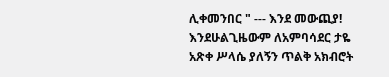ሊቀመንበር " --- እንደ መውጪያ! እንደሁልጊዜውም ለአምባሳደር ታዬ አጽቀ ሥላሴ ያለኝን ጥልቅ አክብሮት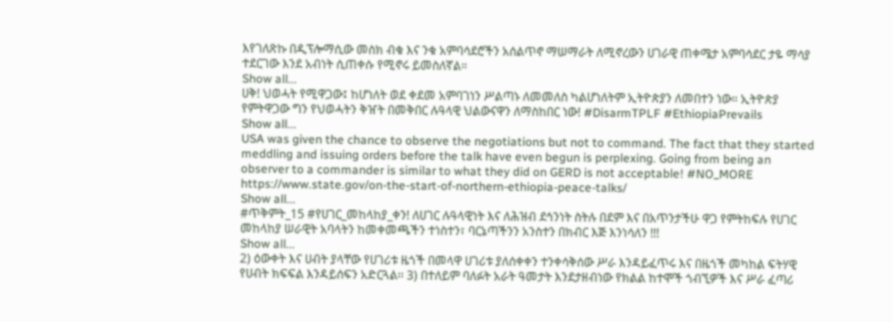እየገለጽኩ በዲፕሎማሲው መስክ ብቁ እና ንቁ አምባሳደሮችን አሰልጥኖ ማሠማራት ለሚኖረውን ሀገራዊ ጠቀሜታ አምባሳደር ታዬ ማሳያ ተደርገው እንደ አብነት ሲጠቀሱ የሚኖሩ ይመስለኛል።
Show all...
ሀቅ! ህወሓት የሚዋጋው፤ ከሆነለት ወደ ቀደመ አምባገነን ሥልጣኑ ለመመለስ ካልሆነለትም ኢትዮጵያን ለመበተን ነው። ኢትዮጵያ የምትዋጋው ግን የህወሓትን ቅዠት በመቅበር ሉዓላዊ ህልውናዋን ለማስከበር ነው! #DisarmTPLF #EthiopiaPrevails
Show all...
USA was given the chance to observe the negotiations but not to command. The fact that they started meddling and issuing orders before the talk have even begun is perplexing. Going from being an observer to a commander is similar to what they did on GERD is not acceptable! #NO_MORE https://www.state.gov/on-the-start-of-northern-ethiopia-peace-talks/
Show all...
#ጥቅምት_15 #የሀገር_መከላከያ_ቀን! ለሀገር ሉዓላዊነት እና ለሕዝብ ደኅንነት ስትሉ በደም እና በአጥንታችሁ ዋጋ የምትከፍሉ የሀገር መከላከያ ሠራዊት አባላትን ከመቀመጫችን ተነስተን፣ ባርኔጣችንን አንስተን በክብር እጅ እንነሳለን !!!
Show all...
2) ዕውቀት እና ሀብት ያላቸው የሀገሪቱ ዜጎች በመላዋ ሀገሪቱ ያለሰቀቀን ተንቀሳቅሰው ሥራ እንዳይፈጥሩ እና በዜጎች መካከል ፍትሃዊ የሀብት ክፍፍል እንዳይሰፍን አድርጓል፡፡ 3) በተለይም ባለፉት አራት ዓመታት እንደታዘብነው የክልል ከተሞች ጎብኚዎች እና ሥራ ፈጣሪ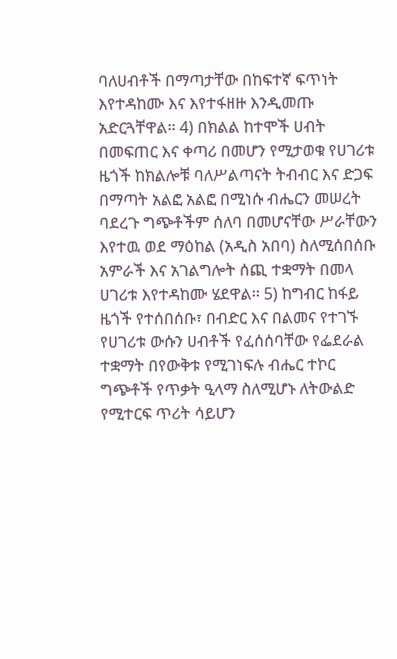ባለሀብቶች በማጣታቸው በከፍተኛ ፍጥነት እየተዳከሙ እና እየተፋዘዙ እንዲመጡ አድርጓቸዋል፡፡ 4) በክልል ከተሞች ሀብት በመፍጠር እና ቀጣሪ በመሆን የሚታወቁ የሀገሪቱ ዜጎች ከክልሎቹ ባለሥልጣናት ትብብር እና ድጋፍ በማጣት አልፎ አልፎ በሚነሱ ብሔርን መሠረት ባደረጉ ግጭቶችም ሰለባ በመሆናቸው ሥራቸውን እየተዉ ወደ ማዕከል (አዲስ አበባ) ስለሚሰበሰቡ አምራች እና አገልግሎት ሰጪ ተቋማት በመላ ሀገሪቱ እየተዳከሙ ሄደዋል፡፡ 5) ከግብር ከፋይ ዜጎች የተሰበሰቡ፣ በብድር እና በልመና የተገኙ የሀገሪቱ ውሱን ሀብቶች የፈሰሰባቸው የፌደራል ተቋማት በየውቅቱ የሚገነፍሉ ብሔር ተኮር ግጭቶች የጥቃት ዒላማ ስለሚሆኑ ለትውልድ የሚተርፍ ጥሪት ሳይሆን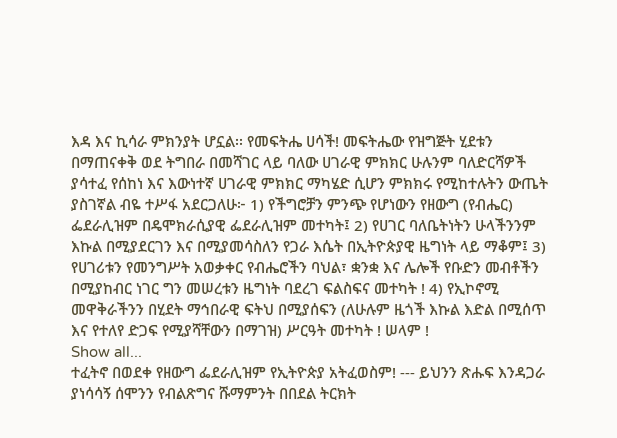እዳ እና ኪሳራ ምክንያት ሆኗል፡፡ የመፍትሔ ሀሳች! መፍትሔው የዝግጅት ሂደቱን በማጠናቀቅ ወደ ትግበራ በመሻገር ላይ ባለው ሀገራዊ ምክክር ሁሉንም ባለድርሻዎች ያሳተፈ የሰከነ እና እውነተኛ ሀገራዊ ምክክር ማካሄድ ሲሆን ምክክሩ የሚከተሉትን ውጤት ያስገኛል ብዬ ተሥፋ አደርጋለሁ፦ 1) የችግሮቻን ምንጭ የሆነውን የዘውግ (የብሔር) ፌደራሊዝም በዴሞክራሲያዊ ፌደራሊዝም መተካት፤ 2) የሀገር ባለቤትነትን ሁላችንንም እኩል በሚያደርገን እና በሚያመሳስለን የጋራ እሴት በኢትዮጵያዊ ዜግነት ላይ ማቆም፤ 3) የሀገሪቱን የመንግሥት አወቃቀር የብሔሮችን ባህል፣ ቋንቋ እና ሌሎች የቡድን መብቶችን በሚያከብር ነገር ግን መሠረቱን ዜግነት ባደረገ ፍልስፍና መተካት ! 4) የኢኮኖሚ መዋቅራችንን በሂደት ማኅበራዊ ፍትህ በሚያሰፍን (ለሁሉም ዜጎች እኩል እድል በሚሰጥ እና የተለየ ድጋፍ የሚያሻቸውን በማገዝ) ሥርዓት መተካት ! ሠላም !
Show all...
ተፈትኖ በወደቀ የዘውግ ፌደራሊዝም የኢትዮጵያ አትፈወስም! --- ይህንን ጽሑፍ እንዳጋራ ያነሳሳኝ ሰሞንን የብልጽግና ሹማምንት በበደል ትርክት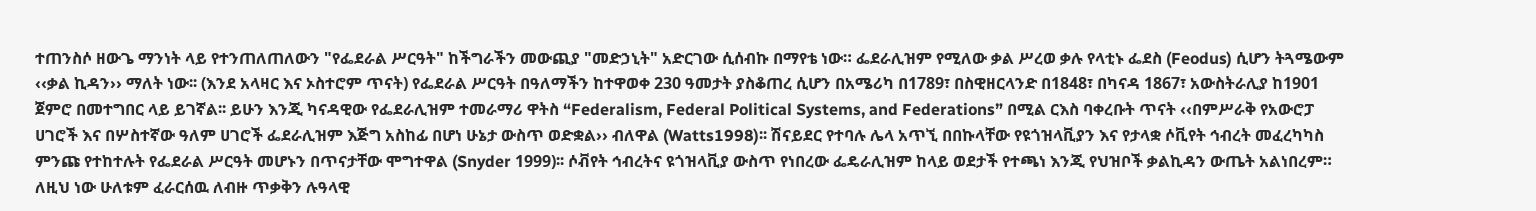ተጠንስሶ ዘውጌ ማንነት ላይ የተንጠለጠለውን "የፌደራል ሥርዓት" ከችግራችን መውጪያ "መድኃኒት" አድርገው ሲሰብኩ በማየቴ ነው። ፌደራሊዝም የሚለው ቃል ሥረወ ቃሉ የላቲኑ ፌደስ (Feodus) ሲሆን ትጓሜውም ‹‹ቃል ኪዳን›› ማለት ነው፡፡ (እንደ አላዛር እና ኦስተሮም ጥናት) የፌደራል ሥርዓት በዓለማችን ከተዋወቀ 230 ዓመታት ያስቆጠረ ሲሆን በአሜሪካ በ1789፣ በስዊዘርላንድ በ1848፣ በካናዳ 1867፣ አውስትራሊያ ከ1901 ጀምሮ በመተግበር ላይ ይገኛል፡፡ ይሁን እንጂ ካናዳዊው የፌደራሊዝም ተመራማሪ ዋትስ “Federalism, Federal Political Systems, and Federations” በሚል ርእስ ባቀረቡት ጥናት ‹‹በምሥራቅ የአውሮፓ ሀገሮች እና በሦስተኛው ዓለም ሀገሮች ፌደራሊዝም እጅግ አስከፊ በሆነ ሁኔታ ውስጥ ወድቋል›› ብለዋል (Watts1998)፡፡ ሽናይደር የተባሉ ሌላ አጥኚ በበኩላቸው የዩጎዝላቪያን እና የታላቋ ሶቪየት ኅብረት መፈረካካስ ምንጩ የተከተሉት የፌደራል ሥርዓት መሆኑን በጥናታቸው ሞግተዋል (Snyder 1999)፡፡ ሶቭየት ኅብረትና ዩጎዝላቪያ ውስጥ የነበረው ፌዴራሊዝም ከላይ ወደታች የተጫነ እንጂ የህዝቦች ቃልኪዳን ውጤት አልነበረም። ለዚህ ነው ሁለቱም ፈራርሰዉ ለብዙ ጥቃቅን ሉዓላዊ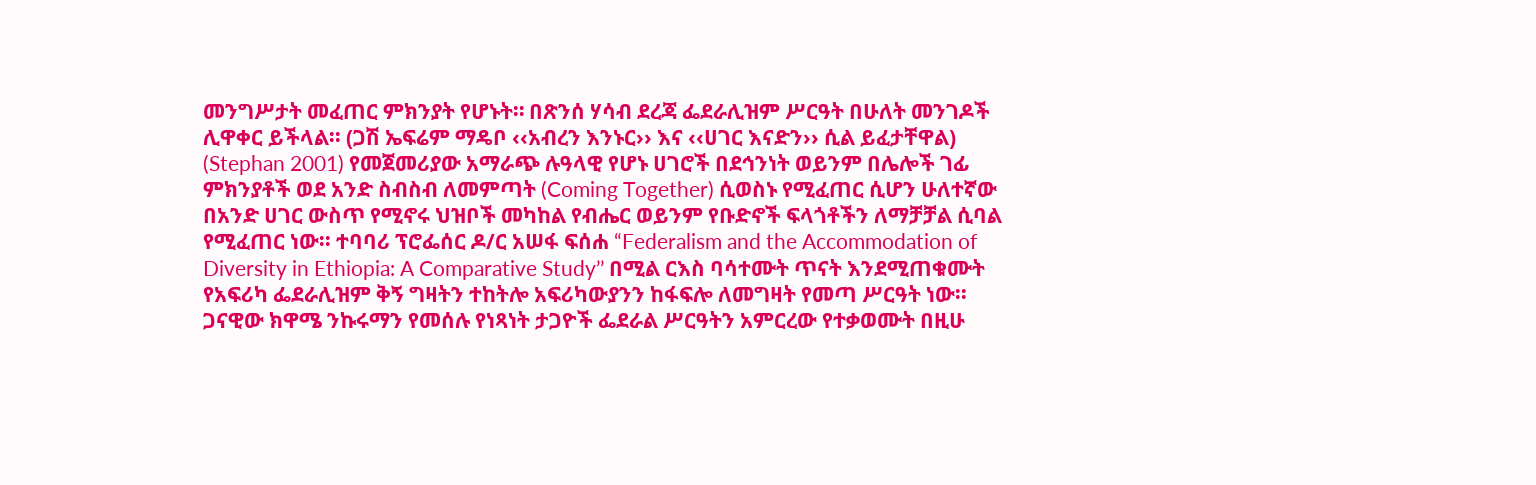መንግሥታት መፈጠር ምክንያት የሆኑት። በጽንሰ ሃሳብ ደረጃ ፌደራሊዝም ሥርዓት በሁለት መንገዶች ሊዋቀር ይችላል፡፡ (ጋሽ ኤፍሬም ማዴቦ ‹‹አብረን እንኑር›› እና ‹‹ሀገር እናድን›› ሲል ይፈታቸዋል) (Stephan 2001) የመጀመሪያው አማራጭ ሉዓላዊ የሆኑ ሀገሮች በደኅንነት ወይንም በሌሎች ገፊ ምክንያቶች ወደ አንድ ስብስብ ለመምጣት (Coming Together) ሲወስኑ የሚፈጠር ሲሆን ሁለተኛው በአንድ ሀገር ውስጥ የሚኖሩ ህዝቦች መካከል የብሔር ወይንም የቡድኖች ፍላጎቶችን ለማቻቻል ሲባል የሚፈጠር ነው፡፡ ተባባሪ ፕሮፌሰር ዶ/ር አሠፋ ፍሰሐ “Federalism and the Accommodation of Diversity in Ethiopia: A Comparative Study’’ በሚል ርእስ ባሳተሙት ጥናት እንደሚጠቁሙት የአፍሪካ ፌደራሊዝም ቅኝ ግዛትን ተከትሎ አፍሪካውያንን ከፋፍሎ ለመግዛት የመጣ ሥርዓት ነው፡፡ ጋናዊው ክዋሜ ንኩሩማን የመሰሉ የነጻነት ታጋዮች ፌደራል ሥርዓትን አምርረው የተቃወሙት በዚሁ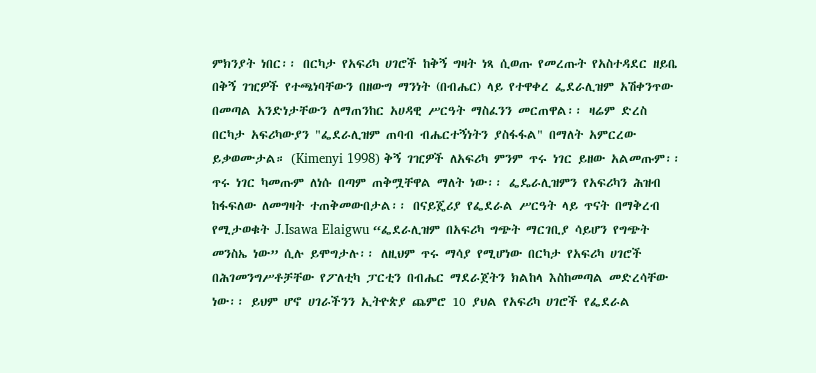ምክንያት ነበር፡፡ በርካታ የአፍሪካ ሀገሮች ከቅኝ ግዛት ነጻ ሲወጡ የመረጡት የአስተዳደር ዘይቤ በቅኝ ገዢዎች የተጫነባቸውን በዘውግ ማንነት (በብሔር) ላይ የተዋቀረ ፌደራሊዝም አሽቀንጥው በመጣል አንድነታቸውን ለማጠንከር አሀዳዊ ሥርዓት ማስፈንን መርጠዋል፡፡ ዛሬም ድረስ በርካታ አፍሪካውያን "ፌደራሊዝም ጠባብ ብሔርተኝነትን ያስፋፋል" በማለት አምርረው ይቃወሙታል። (Kimenyi 1998) ቅኝ ገዢዎች ለአፍሪካ ምንም ጥሩ ነገር ይዘው አልመጡም፡፡ ጥሩ ነገር ካመጡም ለነሱ በጣም ጠቅሟቸዋል ማለት ነው፡፡ ፌዴራሊዝምን የአፍሪካን ሕዝብ ከፋፍለው ለመግዛት ተጠቅመውበታል፡፡ በናይጄሪያ የፌደራል ሥርዓት ላይ ጥናት በማቅረብ የሚታወቁት J.Isawa Elaigwu “ፌደራሊዝም በአፍሪካ ግጭት ማርገቢያ ሳይሆን የግጭት መንስኤ ነው” ሲሉ ይሞግታሉ፡፡ ለዚህም ጥሩ ማሳያ የሚሆነው በርካታ የአፍሪካ ሀገሮች በሕገመንግሥቶቻቸው የፖለቲካ ፓርቲን በብሔር ማደራጀትን ክልከላ እስከመጣል መድረሳቸው ነው፡፡ ይህም ሆኖ ሀገራችንን ኢትዮጵያ ጨምሮ 10 ያህል የአፍሪካ ሀገሮች የፌደራል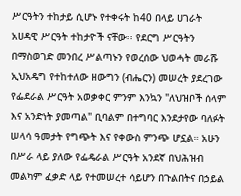ሥርዓትን ተከታይ ሲሆኑ የተቀሩት ከ40 በላይ ሀገራት አሀዳዊ ሥርዓት ተከታዮች ናቸው፡፡ የደርግ ሥርዓትን በማስወገድ መንበረ ሥልጣኑን የወረሰው ህወሓት መራሹ ኢህአዴግ የተከተለው ዘውግን (ብሔርን) መሠረት ያደረገው የፌደራል ሥርዓት አወቃቀር ምንም እንኳን "ለህዝቦች ሰላም እና አንድነት ያመጣል" ቢባልም በተግባር እንደታየው ባለፉት ሠላሳ ዓመታት የግጭት እና የቀውስ ምንጭ ሆኗል። አሁን በሥራ ላይ ያለው የፌዴራል ሥርዓት አንደኛ በህሕዝብ መልካም ፈቃድ ላይ የተመሠረተ ሳይሆን በጉልበትና በኃይል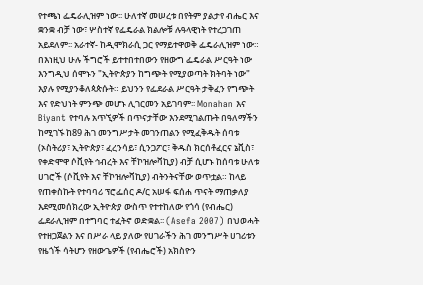የተጫነ ፌዴራሊዝም ነው፡፡ ሁለተኛ መሠረቱ በየትም ያልታየ ብሔር እና ቋንቋ ብቻ ነው፣ ሦስተኛ የፌዴራል ክልሎቹ ሉዓላዊነት የተረጋገጠ አይደለም፡፡ አራተኛ- ከዲሞክራሲ ጋር የማይተዋወቅ ፌዴራሊዝም ነው። በእነዚህ ሁሉ ችግሮች ይተተበተበውን የዘውግ ፌዴራል ሥርዓት ነው እንግዲህ ሰሞኑን "ኢትዮጵያን ከግጭት የሚያወጣት ክትባት ነው" እያሉ የሚያንቆለጳጵሱት። ይህንን የፌደራል ሥርዓት ታቅፈን የግጭት እና የድህነት ምንጭ መሆኑ ሊገርመን አይገባም፡፡ Monahan እና Biyant የተባሉ አጥኚዎች በጥናታቸው እንደሚገልጡት በዓለማችን ከሚገኙ ከ89 ሕገ መንግሥታት መገንጠልን የሚፈቅዱት ሰባቱ (ኦስትሪያ፣ ኢትዮጵያ፣ ፈረንሳይ፣ ሲንጋፖር፣ ቅዱስ ክርሰቶፈርና ኔቪስ፣ የቀድሞዋ ሶቪየት ኅብረት እና ቸኮዝሎቫኪያ) ብቻ ሲሆኑ ከሰባቱ ሁለቱ ሀገሮች (ሶቪየት እና ቸኮዝሎቫኪያ) ብትንትናቸው ወጥቷል። ከላይ የጠቀስኩት የተባባሪ ፕሮፌሰር ዶ/ር አሠፋ ፍሰሐ ጥናት ማጠቃለያ እደሚመሰክረው ኢትዮጵያ ውስጥ የተተከለው የጎሳ (የብሔር) ፌደራሊዝም በተግባር ተፈትኖ ወድቋል፡፡ (Asefa 2007) በህወሓት የተዘጋጀልን እና በሥራ ላይ ያለው የሀገራችን ሕገ መንግሥት ሀገሪቱን የዜጎች ሳትሆን የዘውጌዎች (የብሔሮች) አክስዮን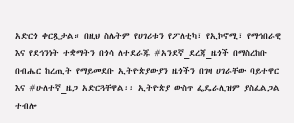አድርጎ ቀርጿታል። በዚህ ስሌትም የሀገሪቱን የፖለቲካ፣ የኢኮኖሚ፣ የማኅበራዊ እና የደኅንነት ተቋማትን በጎሳ ለተደራጁ #አንደኛ_ደረጃ_ዜጎች በማስረከቡ በብሔር ከረጢት የማይመደቡ ኢትዮጵያውያን ዜጎችን በገዛ ሀገራቸው ባይተዋር እና #ሁለተኛ_ዜጋ አድርጓቸዋል፡፡ ኢትዮጵያ ውስጥ ፌዴራሊዝም ያስፈልጋል ተብሎ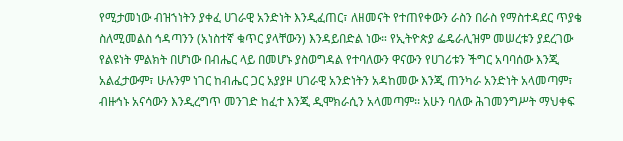የሚታመነው ብዝኀነትን ያቀፈ ሀገራዊ አንድነት እንዲፈጠር፣ ለዘመናት የተጠየቀውን ራስን በራስ የማስተዳደር ጥያቄ ስለሚመልስ ኅዳጣንን (አነስተኛ ቁጥር ያላቸውን) እንዳይበድል ነው። የኢትዮጵያ ፌዴራሊዝም መሠረቱን ያደረገው የልዩነት ምልክት በሆነው በብሔር ላይ በመሆኑ ያስወግዳል የተባለውን ዋናውን የሀገሪቱን ችግር አባባሰው እንጂ አልፈታውም፣ ሁሉንም ነገር ከብሔር ጋር አያያዞ ሀገራዊ አንድነትን አዳከመው እንጂ ጠንካራ አንድነት አላመጣም፣ ብዙኅኑ አናሳውን እንዲረግጥ መንገድ ከፈተ እንጂ ዲሞክራሲን አላመጣም፡፡ አሁን ባለው ሕገመንግሥት ማህቀፍ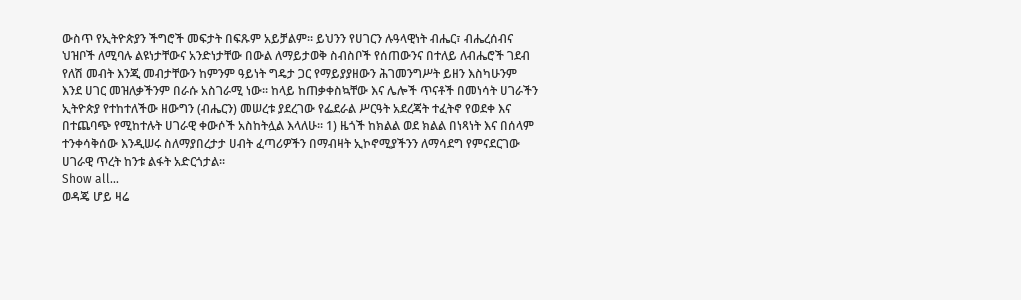ውስጥ የኢትዮጵያን ችግሮች መፍታት በፍጹም አይቻልም፡፡ ይህንን የሀገርን ሉዓላዊነት ብሔር፣ ብሔረሰብና ህዝቦች ለሚባሉ ልዩነታቸውና አንድነታቸው በውል ለማይታወቅ ስብስቦች የሰጠውንና በተለይ ለብሔሮች ገደብ የለሽ መብት እንጂ መብታቸውን ከምንም ዓይነት ግዴታ ጋር የማይያያዘውን ሕገመንግሥት ይዘን እስካሁንም እንደ ሀገር መዝለቃችንም በራሱ አስገራሚ ነው። ከላይ ከጠቃቀስኳቸው እና ሌሎች ጥናቶች በመነሳት ሀገራችን ኢትዮጵያ የተከተለችው ዘውግን (ብሔርን) መሠረቱ ያደረገው የፌደራል ሥርዓት አደረጃት ተፈትኖ የወደቀ እና በተጨባጭ የሚከተሉት ሀገራዊ ቀውሶች አስከትሏል እላለሁ፡፡ 1) ዜጎች ከክልል ወደ ክልል በነጻነት እና በሰላም ተንቀሳቅሰው እንዲሠሩ ስለማያበረታታ ሀብት ፈጣሪዎችን በማብዛት ኢኮኖሚያችንን ለማሳደግ የምናደርገው ሀገራዊ ጥረት ከንቱ ልፋት አድርጎታል፡፡
Show all...
ወዳጄ ሆይ ዛሬ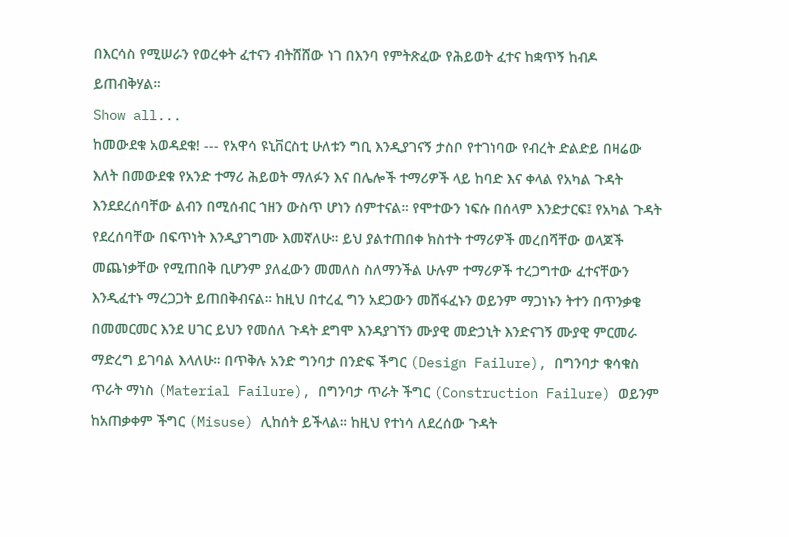በእርሳስ የሚሠራን የወረቀት ፈተናን ብትሸሸው ነገ በእንባ የምትጽፈው የሕይወት ፈተና ከቋጥኝ ከብዶ ይጠብቅሃል።
Show all...
ከመውደቁ አወዳደቁ! --- የአዋሳ ዩኒቨርስቲ ሁለቱን ግቢ እንዲያገናኝ ታስቦ የተገነባው የብረት ድልድይ በዛሬው እለት በመውደቁ የአንድ ተማሪ ሕይወት ማለፉን እና በሌሎች ተማሪዎች ላይ ከባድ እና ቀላል የአካል ጉዳት እንደደረሰባቸው ልብን በሚሰብር ኀዘን ውስጥ ሆነን ሰምተናል። የሞተውን ነፍሱ በሰላም እንድታርፍ፤ የአካል ጉዳት የደረሰባቸው በፍጥነት እንዲያገግሙ እመኛለሁ። ይህ ያልተጠበቀ ክስተት ተማሪዎች መረበሻቸው ወላጆች መጨነቃቸው የሚጠበቅ ቢሆንም ያለፈውን መመለስ ስለማንችል ሁሉም ተማሪዎች ተረጋግተው ፈተናቸውን እንዲፈተኑ ማረጋጋት ይጠበቅብናል። ከዚህ በተረፈ ግን አደጋውን መሸፋፈኑን ወይንም ማጋነኑን ትተን በጥንቃቄ በመመርመር እንደ ሀገር ይህን የመሰለ ጉዳት ደግሞ እንዳያገኘን ሙያዊ መድኃኒት እንድናገኝ ሙያዊ ምርመራ ማድረግ ይገባል እላለሁ። በጥቅሉ አንድ ግንባታ በንድፍ ችግር (Design Failure), በግንባታ ቁሳቁስ ጥራት ማነስ (Material Failure), በግንባታ ጥራት ችግር (Construction Failure) ወይንም ከአጠቃቀም ችግር (Misuse) ሊከሰት ይችላል። ከዚህ የተነሳ ለደረሰው ጉዳት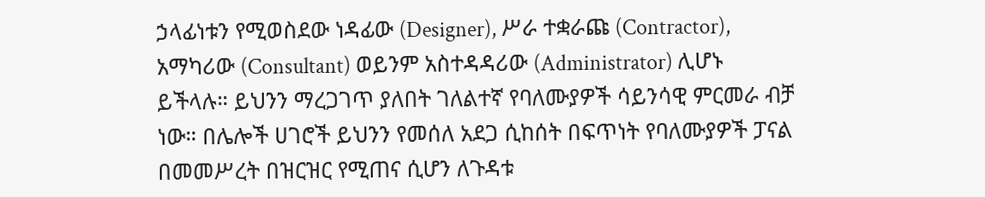ኃላፊነቱን የሚወስደው ነዳፊው (Designer), ሥራ ተቋራጩ (Contractor), አማካሪው (Consultant) ወይንም አስተዳዳሪው (Administrator) ሊሆኑ ይችላሉ። ይህንን ማረጋገጥ ያለበት ገለልተኛ የባለሙያዎች ሳይንሳዊ ምርመራ ብቻ ነው። በሌሎች ሀገሮች ይህንን የመሰለ አደጋ ሲከሰት በፍጥነት የባለሙያዎች ፓናል በመመሥረት በዝርዝር የሚጠና ሲሆን ለጉዳቱ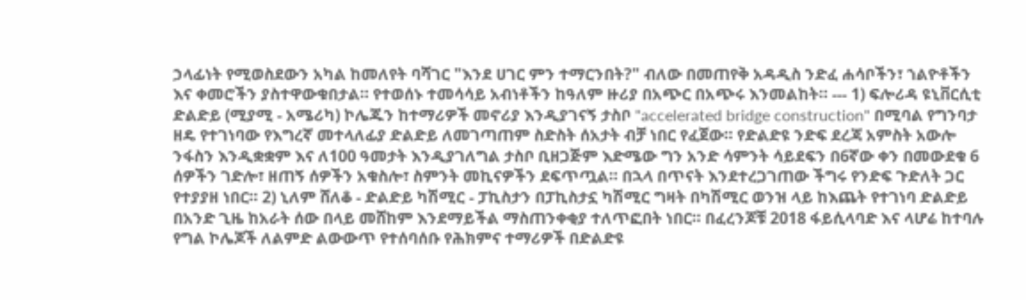ኃላፊነት የሚወስደውን አካል ከመለየት ባሻገር "እንደ ሀገር ምን ተማርንበት?" ብለው በመጠየቅ አዳዲስ ንድፈ ሐሳቦችን፣ ኀልዮቶችን እና ቀመሮችን ያስተዋውቁበታል። የተወሰኑ ተመሳሳይ አብነቶችን ከዓለም ዙሪያ በአጭር በአጭሩ እንመልከት። --- 1) ፍሎሪዳ ዩኒቨርሲቲ ድልድይ (ሚያሚ - አሜሪካ) ኮሌጁን ከተማሪዎች መኖሪያ እንዲያገናኝ ታስቦ "accelerated bridge construction" በሚባል የግንባታ ዘዴ የተገነባው የእግረኛ መተላለፊያ ድልድይ ለመገጣጠም ስድስት ሰአታት ብቻ ነበር የፈጀው። የድልድዩ ንድፍ ደረጃ አምስት አውሎ ንፋስን እንዲቋቋም እና ለ100 ዓመታት እንዲያገለግል ታስቦ ቢዘጋጅም እድሜው ግን አንድ ሳምንት ሳይደፍን በ6ኛው ቀን በመውደቁ 6 ሰዎችን ገድሎ፣ ዘጠኝ ሰዎችን አቁስሎ፣ ስምንት መኪናዎችን ደፍጥጧል። በኋላ በጥናት እንደተረጋገጠው ችግሩ የንድፍ ጉድለት ጋር የተያያዘ ነበር። 2) ኒለም ሸለቆ - ድልድይ ካሽሚር - ፓኪስታን በፓኪስታኗ ካሽሚር ግዛት በካሽሚር ወንዝ ላይ ከእጨት የተገነባ ድልድይ በአንድ ጊዜ ከአራት ሰው በላይ መሸከም እንደማይችል ማስጠንቀቂያ ተለጥፎበት ነበር። በፈረንጆቹ 2018 ፋይሲላባድ እና ላሆሬ ከተባሉ የግል ኮሌጆች ለልምድ ልውውጥ የተሰባሰቡ የሕክምና ተማሪዎች በድልድዩ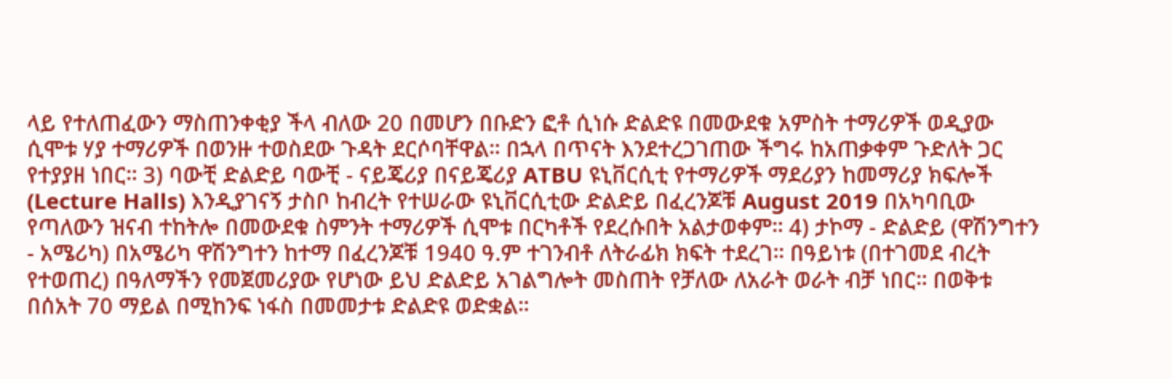ላይ የተለጠፈውን ማስጠንቀቂያ ችላ ብለው 20 በመሆን በቡድን ፎቶ ሲነሱ ድልድዩ በመውደቁ አምስት ተማሪዎች ወዲያው ሲሞቱ ሃያ ተማሪዎች በወንዙ ተወስደው ጉዳት ደርሶባቸዋል። በኋላ በጥናት እንደተረጋገጠው ችግሩ ከአጠቃቀም ጉድለት ጋር የተያያዘ ነበር። 3) ባውቺ ድልድይ ባውቺ - ናይጄሪያ በናይጄሪያ ATBU ዩኒቨርሲቲ የተማሪዎች ማደሪያን ከመማሪያ ክፍሎች (Lecture Halls) እንዲያገናኝ ታስቦ ከብረት የተሠራው ዩኒቨርሲቲው ድልድይ በፈረንጆቹ August 2019 በአካባቢው የጣለውን ዝናብ ተከትሎ በመውደቁ ስምንት ተማሪዎች ሲሞቱ በርካቶች የደረሱበት አልታወቀም። 4) ታኮማ - ድልድይ (ዋሽንግተን - አሜሪካ) በአሜሪካ ዋሽንግተን ከተማ በፈረንጆቹ 1940 ዓ.ም ተገንብቶ ለትራፊክ ክፍት ተደረገ። በዓይነቱ (በተገመደ ብረት የተወጠረ) በዓለማችን የመጀመሪያው የሆነው ይህ ድልድይ አገልግሎት መስጠት የቻለው ለአራት ወራት ብቻ ነበር። በወቅቱ በሰአት 70 ማይል በሚከንፍ ነፋስ በመመታቱ ድልድዩ ወድቋል።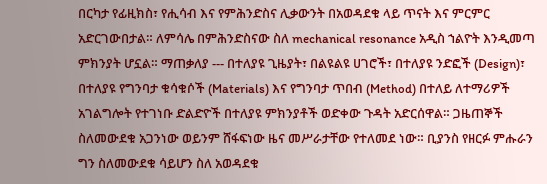በርካታ የፊዚክስ፣ የሒሳብ እና የምሕንድስና ሊቃውንት በአወዳደቁ ላይ ጥናት እና ምርምር አድርገውበታል። ለምሳሌ በምሕንድስናው ስለ mechanical resonance አዲስ ኀልዮት እንዲመጣ ምክንያት ሆኗል። ማጠቃለያ --- በተለያዩ ጊዜያት፣ በልዩልዩ ሀገሮች፣ በተለያዩ ንድፎች (Design)፣ በተለያዩ የግንባታ ቁሳቁሶች (Materials) እና የግንባታ ጥበብ (Method) በተለይ ለተማሪዎች አገልግሎት የተገነቡ ድልድዮች በተለያዩ ምክንያቶች ወድቀው ጉዳት አድርሰዋል። ጋዜጠኞች ስለመውደቁ አጋንነው ወይንም ሸፋፍነው ዜና መሥራታቸው የተለመደ ነው። ቢያንስ የዘርፉ ምሑራን ግን ስለመውደቁ ሳይሆን ስለ አወዳደቁ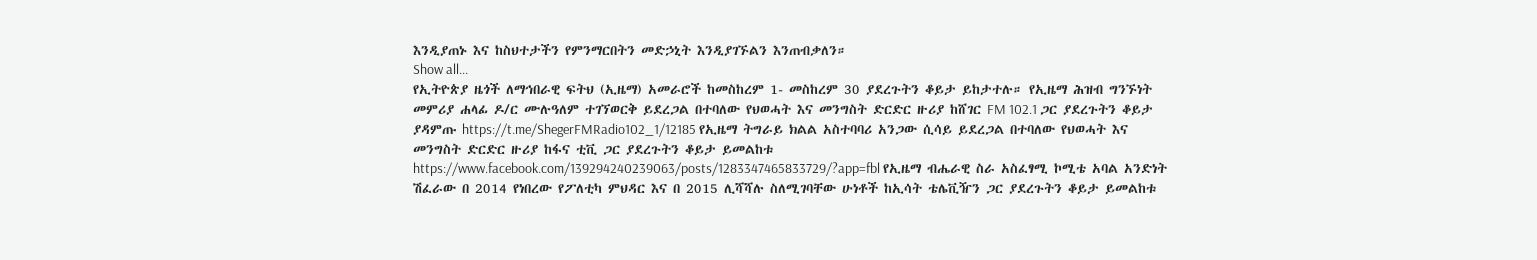እንዲያጠኑ እና ከስህተታችን የምንማርበትን መድኃኒት እንዲያገኙልን እንጠብቃለን።
Show all...
የኢትዮጵያ ዜጎች ለማኅበራዊ ፍትህ (ኢዜማ) አመራሮች ከመስከረም 1- መስከረም 30 ያደረጉትን ቆይታ ይከታተሉ። የኢዜማ ሕዝብ ግንኙነት መምሪያ ሐላፊ ዶ/ር ሙሉዓለም ተገኘወርቅ ይደረጋል በተባለው የህወሓት እና መንግስት ድርድር ዙሪያ ከሸገር FM 102.1 ጋር ያደረጉትን ቆይታ ያዳምጡ https://t.me/ShegerFMRadio102_1/12185 የኢዜማ ትግራይ ክልል አስተባባሪ አንጋው ሲሳይ ይደረጋል በተባለው የህወሓት እና መንግስት ድርድር ዙሪያ ከፋና ቲቪ ጋር ያደረጉትን ቆይታ ይመልከቱ https://www.facebook.com/139294240239063/posts/1283347465833729/?app=fbl የኢዜማ ብሔራዊ ስራ አስፈፃሚ ኮሚቴ አባል አንድነት ሽፈራው በ 2014 የነበረው የፖለቲካ ምህዳር እና በ 2015 ሊሻሻሉ ስለሚገባቸው ሁነቶች ከኢሳት ቴሌቪዥን ጋር ያደረጉትን ቆይታ ይመልከቱ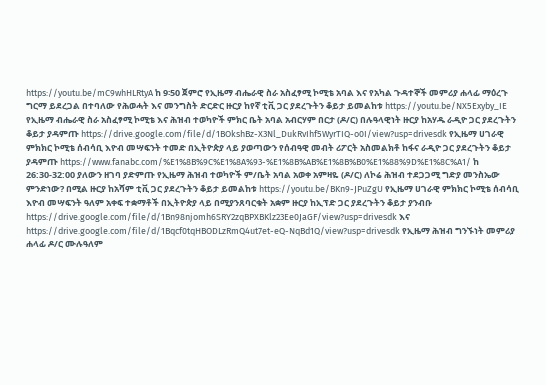https://youtu.be/mC9whHLRtyA ከ 9፡50 ጀምሮ የኢዜማ ብሔራዊ ስራ አስፈፃሚ ኮሚቴ አባል እና የአካል ጉዳተኞች መምሪያ ሐላፊ ማዕረጉ ግርማ ይደረጋል በተባለው የሕወሓት እና መንግስት ድርድር ዙርያ ከየኛ ቲቪ ጋር ያደረጉትን ቆይታ ይመልከቱ https://youtu.be/NX5Exyby_IE የኢዜማ ብሔራዊ ስራ አስፈፃሚ ኮሚቴ እና ሕዝብ ተወካዮች ምክር ቤት አባል አብርሃም በርታ (ዶ/ር) በሉዓላዊነት ዙርያ ከአሃዱ ራዲዮ ጋር ያደረጉትን ቆይታ ያዳምጡ https://drive.google.com/file/d/1BOkshBz-X3Nl_DukRvIhf5WyrTIQ-o0I/view?usp=drivesdk የኢዜማ ሀገራዊ ምክክር ኮሚቴ ሰብሳቢ እዮብ መሣፍንት ተመድ በኢትዮጵያ ላይ ያወጣውን የሰብዓዊ መብት ሪፖርት አስመልክቶ ከፋና ራዲዮ ጋር ያደረጉትን ቆይታ ያዳምጡ https://www.fanabc.com/%E1%8B%9C%E1%8A%93-%E1%8B%AB%E1%8B%B0%E1%88%9D%E1%8C%A1/ ከ 26:30-32:00 ያለውን ዘገባ ያድምጡ የኢዜማ ሕዝብ ተወካዮች ም/ቤት አባል አወቀ አምዛዬ (ዶ/ር) ለኮሬ ሕዝብ ተደጋጋሚ ግድያ መንስኤው ምንድነው? በሚል ዙርያ ከአሻም ቲቪ ጋር ያደረጉትን ቆይታ ይመልከቱ https://youtu.be/BKn9-JPuZgU የኢዜማ ሀገራዊ ምክክር ኮሚቴ ሰብሳቢ እዮብ መሣፍንት ዓለም አቀፍ ተቋማቶች በኢትዮጵያ ላይ በሚያንጸባርቁት አቋም ዙርያ ከኢፕድ ጋር ያደረጉትን ቆይታ ያንብቡ https://drive.google.com/file/d/1Bn98njomh6SRY2zqBPXBKlz23Ee0JaGF/view?usp=drivesdk እና https://drive.google.com/file/d/1Bqcf0tqHBODLzRmQ4ut7et-eQ-NqBd1Q/view?usp=drivesdk የኢዜማ ሕዝብ ግንኙነት መምሪያ ሐላፊ ዶ/ር ሙሉዓለም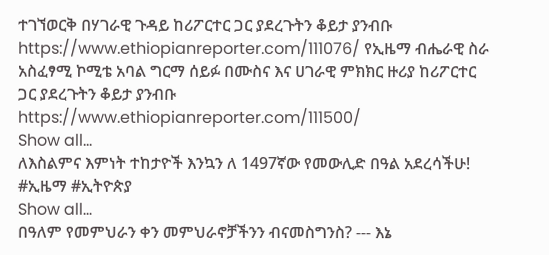ተገኘወርቅ በሃገራዊ ጉዳይ ከሪፖርተር ጋር ያደረጉትን ቆይታ ያንብቡ https://www.ethiopianreporter.com/111076/ የኢዜማ ብሔራዊ ስራ አስፈፃሚ ኮሚቴ አባል ግርማ ሰይፉ በሙስና እና ሀገራዊ ምክክር ዙሪያ ከሪፖርተር ጋር ያደረጉትን ቆይታ ያንብቡ https://www.ethiopianreporter.com/111500/
Show all...
ለእስልምና እምነት ተከታዮች እንኳን ለ 1497ኛው የመውሊድ በዓል አደረሳችሁ! #ኢዜማ #ኢትዮጵያ
Show all...
በዓለም የመምህራን ቀን መምህራኖቻችንን ብናመስግንስ? --- እኔ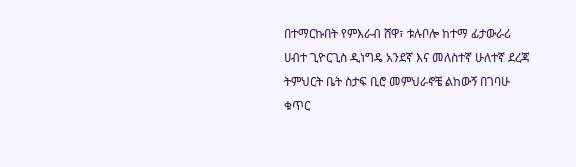በተማርኩበት የምእራብ ሸዋ፣ ቱሉቦሎ ከተማ ፊታውራሪ ሀብተ ጊዮርጊስ ዲነግዴ አንደኛ እና መለስተኛ ሁለተኛ ደረጃ ትምህርት ቤት ስታፍ ቢሮ መምህራኖቼ ልከውኝ በገባሁ ቁጥር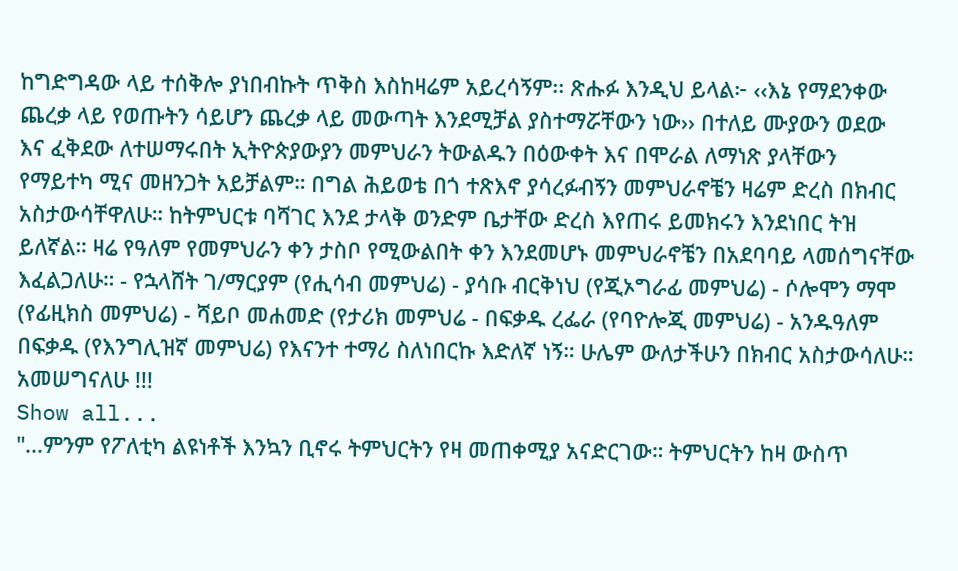ከግድግዳው ላይ ተሰቅሎ ያነበብኩት ጥቅስ እስከዛሬም አይረሳኝም፡፡ ጽሑፉ እንዲህ ይላል፦ ‹‹እኔ የማደንቀው ጨረቃ ላይ የወጡትን ሳይሆን ጨረቃ ላይ መውጣት እንደሚቻል ያስተማሯቸውን ነው›› በተለይ ሙያውን ወደው እና ፈቅደው ለተሠማሩበት ኢትዮጵያውያን መምህራን ትውልዱን በዕውቀት እና በሞራል ለማነጽ ያላቸውን የማይተካ ሚና መዘንጋት አይቻልም። በግል ሕይወቴ በጎ ተጽእኖ ያሳረፉብኝን መምህራኖቼን ዛሬም ድረስ በክብር አስታውሳቸዋለሁ። ከትምህርቱ ባሻገር እንደ ታላቅ ወንድም ቤታቸው ድረስ እየጠሩ ይመክሩን እንደነበር ትዝ ይለኛል። ዛሬ የዓለም የመምህራን ቀን ታስቦ የሚውልበት ቀን እንደመሆኑ መምህራኖቼን በአደባባይ ላመሰግናቸው እፈልጋለሁ። - የኋላሸት ገ/ማርያም (የሒሳብ መምህሬ) - ያሳቡ ብርቅነህ (የጂኦግራፊ መምህሬ) - ሶሎሞን ማሞ (የፊዚክስ መምህሬ) - ሻይቦ መሐመድ (የታሪክ መምህሬ - በፍቃዱ ረፌራ (የባዮሎጂ መምህሬ) - አንዱዓለም በፍቃዱ (የእንግሊዝኛ መምህሬ) የእናንተ ተማሪ ስለነበርኩ እድለኛ ነኝ። ሁሌም ውለታችሁን በክብር አስታውሳለሁ። አመሠግናለሁ !!!
Show all...
"...ምንም የፖለቲካ ልዩነቶች እንኳን ቢኖሩ ትምህርትን የዛ መጠቀሚያ አናድርገው። ትምህርትን ከዛ ውስጥ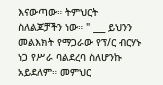እናውጣው። ትምህርት ስለልጆቻችን ነው። " ___ ይህንን መልእክት የማጋራው የፕ/ር ብርሃኑ ነጋ የሥራ ባልደረባ ስለሆንኩ አይደለም። መምህር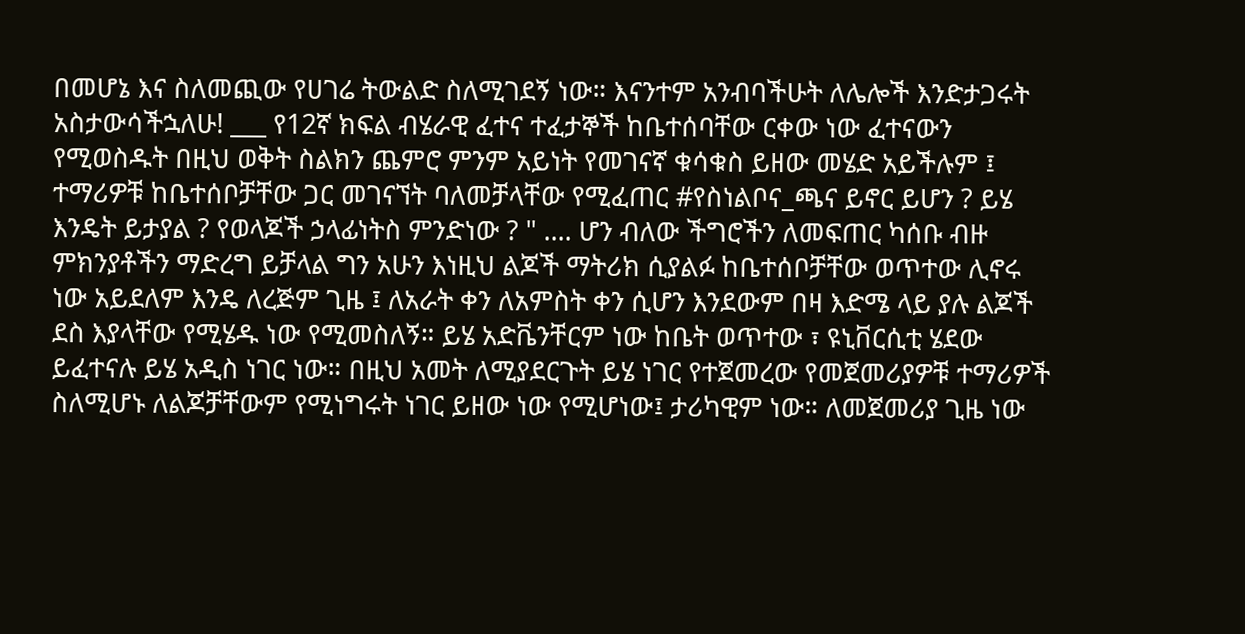በመሆኔ እና ስለመጪው የሀገሬ ትውልድ ስለሚገደኝ ነው። እናንተም አንብባችሁት ለሌሎች እንድታጋሩት አስታውሳችኋለሁ! ___ የ12ኛ ክፍል ብሄራዊ ፈተና ተፈታኞች ከቤተሰባቸው ርቀው ነው ፈተናውን የሚወስዱት በዚህ ወቅት ስልክን ጨምሮ ምንም አይነት የመገናኛ ቁሳቁስ ይዘው መሄድ አይችሉም ፤ ተማሪዎቹ ከቤተሰቦቻቸው ጋር መገናኘት ባለመቻላቸው የሚፈጠር #የስነልቦና_ጫና ይኖር ይሆን ? ይሄ እንዴት ይታያል ? የወላጆች ኃላፊነትስ ምንድነው ? " .... ሆን ብለው ችግሮችን ለመፍጠር ካሰቡ ብዙ ምክንያቶችን ማድረግ ይቻላል ግን አሁን እነዚህ ልጆች ማትሪክ ሲያልፉ ከቤተሰቦቻቸው ወጥተው ሊኖሩ ነው አይደለም እንዴ ለረጅም ጊዜ ፤ ለአራት ቀን ለአምስት ቀን ሲሆን እንደውም በዛ እድሜ ላይ ያሉ ልጆች ደስ እያላቸው የሚሄዱ ነው የሚመስለኝ። ይሄ አድቬንቸርም ነው ከቤት ወጥተው ፣ ዩኒቨርሲቲ ሄደው ይፈተናሉ ይሄ አዲስ ነገር ነው። በዚህ አመት ለሚያደርጉት ይሄ ነገር የተጀመረው የመጀመሪያዎቹ ተማሪዎች ስለሚሆኑ ለልጆቻቸውም የሚነግሩት ነገር ይዘው ነው የሚሆነው፤ ታሪካዊም ነው። ለመጀመሪያ ጊዜ ነው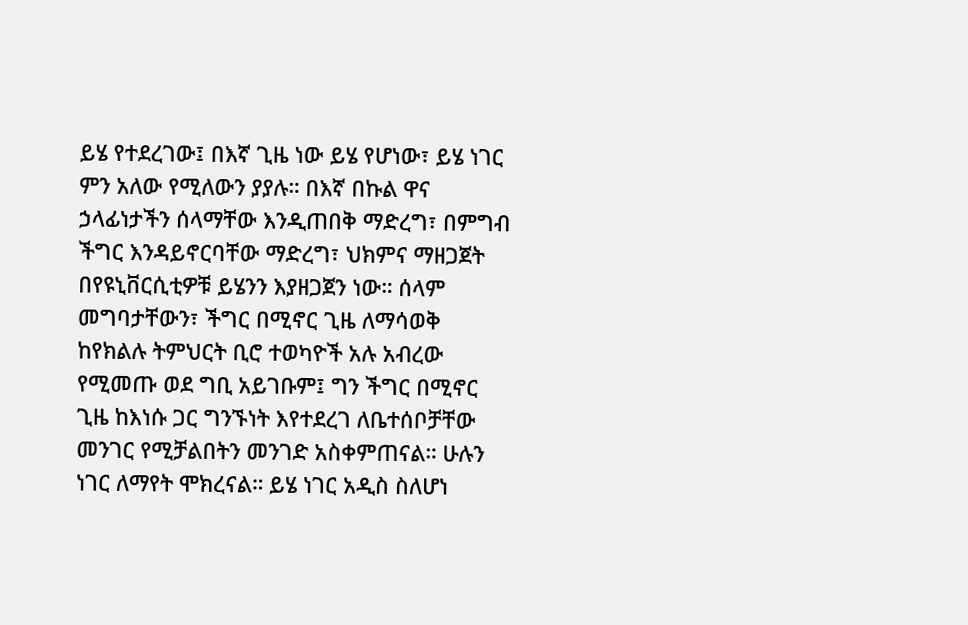ይሄ የተደረገው፤ በእኛ ጊዜ ነው ይሄ የሆነው፣ ይሄ ነገር ምን አለው የሚለውን ያያሉ። በእኛ በኩል ዋና ኃላፊነታችን ሰላማቸው እንዲጠበቅ ማድረግ፣ በምግብ ችግር እንዳይኖርባቸው ማድረግ፣ ህክምና ማዘጋጀት በየዩኒቨርሲቲዎቹ ይሄንን እያዘጋጀን ነው። ሰላም መግባታቸውን፣ ችግር በሚኖር ጊዜ ለማሳወቅ ከየክልሉ ትምህርት ቢሮ ተወካዮች አሉ አብረው የሚመጡ ወደ ግቢ አይገቡም፤ ግን ችግር በሚኖር ጊዜ ከእነሱ ጋር ግንኙነት እየተደረገ ለቤተሰቦቻቸው መንገር የሚቻልበትን መንገድ አስቀምጠናል። ሁሉን ነገር ለማየት ሞክረናል። ይሄ ነገር አዲስ ስለሆነ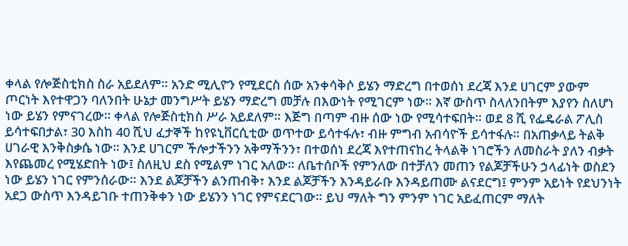ቀላል የሎጅስቲክስ ስራ አይደለም። አንድ ሚሊዮን የሚደርስ ሰው አንቀሳቅሶ ይሄን ማድረግ በተወሰነ ደረጃ እንደ ሀገርም ያውም ጦርነት እየተዋጋን ባለንበት ሁኔታ መንግሥት ይሄን ማድረግ መቻሉ በእውነት የሚገርም ነው። እኛ ውስጥ ስላለንበትም እያየን ስለሆነ ነው ይሄን የምናገረው። ቀላል የሎጅስቲክስ ሥራ አይደለም። እጅግ በጣም ብዙ ሰው ነው የሚሳተፍበት። ወደ 8 ሺ የፌዴራል ፖሊስ ይሳተፍበታል፣ 30 እስከ 40 ሺህ ፈታኞች ከየዩኒቨርሲቲው ወጥተው ይሳተፋሉ፣ ብዙ ምግብ አብሳዮች ይሳተፋሉ። በአጠቃላይ ትልቅ ሀገራዊ እንቅስቃሴ ነው። እንደ ሀገርም ችሎታችንን አቅማችንን፣ በተወሰነ ደረጃ እየተጠናከረ ትላልቅ ነገሮችን ለመስራት ያለን ብቃት እየጨመረ የሚሄድበት ነው፤ ስለዚህ ደስ የሚልም ነገር አለው። ለቤተሰቦች የምንለው በተቻለን መጠን የልጆቻችሁን ኃላፊነት ወስደን ነው ይሄን ነገር የምንሰራው። እንደ ልጆቻችን ልንጠብቅ፣ እንደ ልጆቻችን እንዳይራቡ እንዳይጠሙ ልናደርግ፤ ምንም አይነት የደህንነት አደጋ ውስጥ እንዳይገቡ ተጠንቅቀን ነው ይሄንን ነገር የምናደርገው። ይህ ማለት ግን ምንም ነገር አይፈጠርም ማለት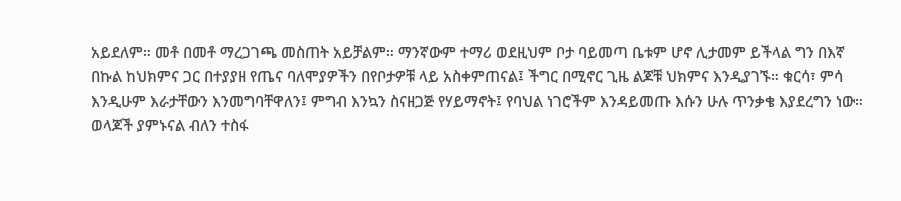አይደለም። መቶ በመቶ ማረጋገጫ መስጠት አይቻልም። ማንኛውም ተማሪ ወደዚህም ቦታ ባይመጣ ቤቱም ሆኖ ሊታመም ይችላል ግን በእኛ በኩል ከህክምና ጋር በተያያዘ የጤና ባለሞያዎችን በየቦታዎቹ ላይ አስቀምጠናል፤ ችግር በሚኖር ጊዜ ልጆቹ ህክምና እንዲያገኙ። ቁርሳ፣ ምሳ እንዲሁም እራታቸውን እንመግባቸዋለን፤ ምግብ እንኳን ስናዘጋጅ የሃይማኖት፤ የባህል ነገሮችም እንዳይመጡ እሱን ሁሉ ጥንቃቄ እያደረግን ነው። ወላጆች ያምኑናል ብለን ተስፋ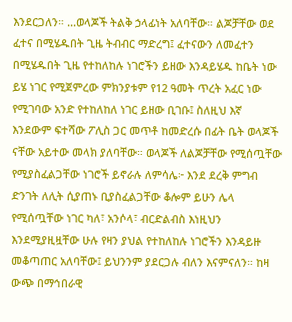እንደርጋለን። ...ወላጆች ትልቅ ኃላፊነት አለባቸው። ልጆቻቸው ወደ ፈተና በሚሄዱበት ጊዜ ትብብር ማድረግ፤ ፈተናውን ለመፈተን በሚሄዱበት ጊዜ የተከለከሉ ነገሮችን ይዘው እንዳይሄዱ ከቤት ነው ይሄ ነገር የሚጀምረው ምክንያቱም የ12 ዓመት ጥረት አፈር ነው የሚገባው አንድ የተከለከለ ነገር ይዘው ቢገቡ፤ ስለዚህ እኛ እንደውም ፍተሻው ፖሊስ ጋር መጥቶ ከመድረሱ በፊት ቤት ወላጆች ናቸው አይተው መላክ ያለባቸው። ወላጆች ለልጆቻቸው የሚሰጧቸው የሚያስፈልጋቸው ነገሮች ይኖራሉ ለምሳሌ፦ እንደ ደረቅ ምግብ ድንገት ለሊት ሲያጠኑ ቢያስፈልጋቸው ቆሎም ይሁን ሌላ የሚሰጧቸው ነገር ካለ፣ አንሶላ፣ ብርድልብስ እነዚህን እንደሚያዚዟቸው ሁሉ የዛን ያህል የተከለከሉ ነገሮችን እንዳይዙ መቆጣጠር አለባቸው፤ ይህንንም ያደርጋሉ ብለን እናምናለን። ከዛ ውጭ በማኅበራዊ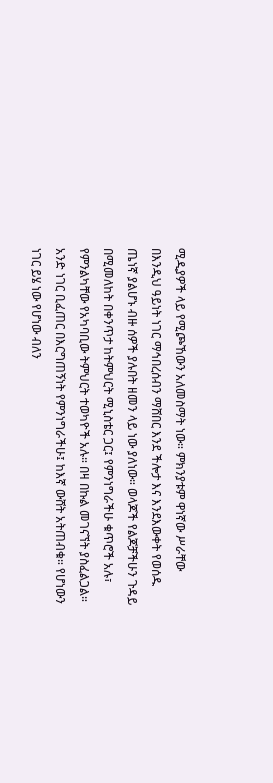ሚዲያዎች ላይ የሚጮኸውን አለመስማት ነው። ምክንያቱም ዋነኛው ሥራቸው በእንዲህ ዓይነት ነገር ማኅበረሰብን ማሸበር እንደ ችሎታ እና እንደእውቀት የወሰዱ ጤነኛ ያልሆኑ ብዙ ሰዎች ያሉበት ዘመን ላይ ነው ያለነው። ወላጆች የልጆቻችሁን ጉዳይ በሚመለከት በቀንጥታ ከትምህርት ሚኒስቴር ጋር፤ የምንነግራችሁ ቁጥሮች አሉ፣ የምንልካቸው የአካባቢው ትምህርት ተወካዮች አሉ። በዛ በኩል መገናኘት ያስፈልጋል። አንድ ነገር ቢፈጠር በእርግጠኝነት የምንነግራችሁ፤ ከእኛ ውሸት አትጠብቁ። የሆነውን ነገር ይሄ ነው የሆነው ብለን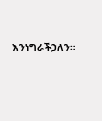እንነግራችኃለን።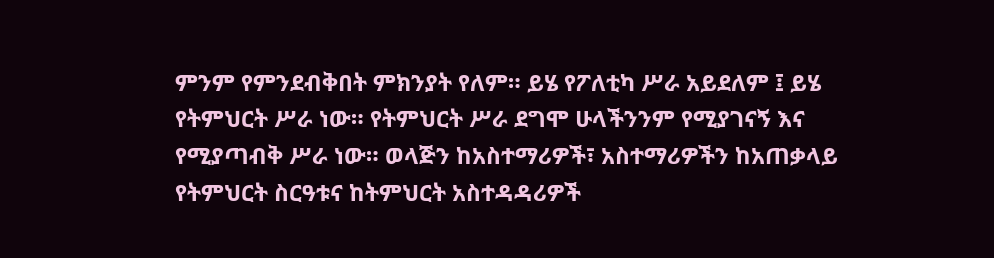ምንም የምንደብቅበት ምክንያት የለም። ይሄ የፖለቲካ ሥራ አይደለም ፤ ይሄ የትምህርት ሥራ ነው። የትምህርት ሥራ ደግሞ ሁላችንንም የሚያገናኝ እና የሚያጣብቅ ሥራ ነው። ወላጅን ከአስተማሪዎች፣ አስተማሪዎችን ከአጠቃላይ የትምህርት ስርዓቱና ከትምህርት አስተዳዳሪዎች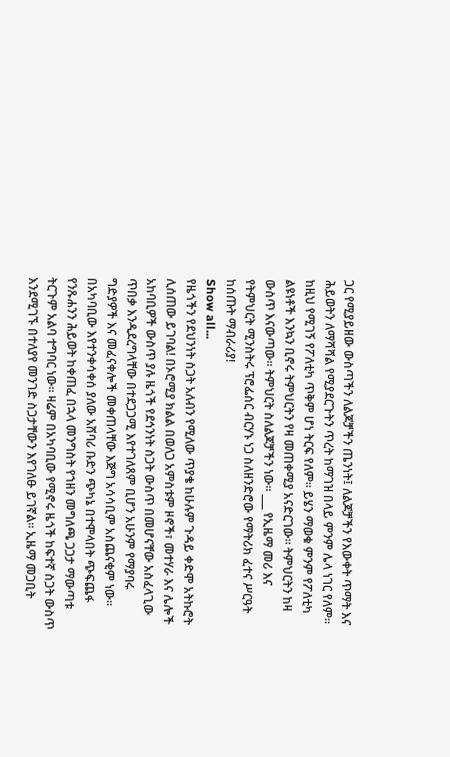ጋር የሚያይዘው ውስጣችን ለልጆቻችን ጤንነት፤ ለልጆቻችን የእውቀት ጥማት እና ሕይወትን ለማሻሻል የሚያደርጉትን ጥረት ከማገዝ በላይ ምንም ሌላ ነገር የለም። ከዚህ የሚገኝ የፖለቲካ ጥቅም ሆነ ትርፍ የለም። ይሄን ማወቁ ምንም የፖለቲካ ልዩነቶች እንኳን ቢኖሩ ትምህርትን የዛ መጠቀሚያ አናድርገው። ትምህርትን ከዛ ውስጥ እናውጣው። ትምህርት ስለልጆቻችን ነው። ___ የኢዜማ መሪ እና የትምህርት ሚንስትሩ ፕሮፌሰር ብርሃኑ ነጋ ስለዘንድሮው የማትሪክ ፈተና ሥርዓት ከሰጡት ማብራሪያ!
Show all...
የዜጎችን የደህንነት ስጋት አለብን የሚለው ጥያቄ ከሁሉም ጉዳይ ቀድሞ አትኩሮት ሊሰጠው ይገባል! በኦሮሚያ ክልል በወለጋ አምስቱም ዞኖች፣ መተሃራ እና ሌሎች አከባቢዎች ውስጥ ያሉ ዜጎች የደኅንነት ስጋት ውስጥ በመሆናቸው አስፈላጊው ጥበቃ እንዲደረግላቸው በተደጋጋሚ እየተገለጸም ቢሆን አሁንም የማያባሩ ግድያዎች እና መፈናቀሎች መቀጠላቸው እጅግ አሳሳቢም አስጨናቂም ነው፡፡ በአካባቢው እየተንቀሳቀሰ ያለው አሸባሪ ቡድን ጭካኔ በተሞላበት ጭፍጨፋ የንጹሐንን ሕይወት ከቀጠፈ በኋላ መንግስት የኀዘን መግለጫ ጋጋታ ማውጣቱ ትርጉም አልባ ተግባር ነው፡፡ ዛሬም በአካባቢው የሚኖሩ ዜጎች ከፍተኛ ስጋት ውስጥ እንደሚገኙ በተለያየ መንገድ ስጋታቸውን እየገለፁ ይገኛል፡፡ ኢዜማ መጋቢት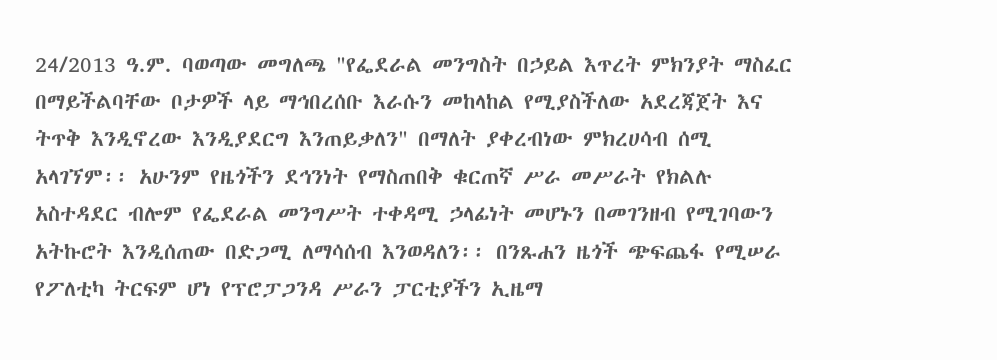24/2013 ዓ.ም. ባወጣው መግለጫ "የፌደራል መንግስት በኃይል እጥረት ምክንያት ማስፈር በማይችልባቸው ቦታዎች ላይ ማኅበረሰቡ እራሱን መከላከል የሚያስችለው አደረጃጀት እና ትጥቅ እንዲኖረው እንዲያደርግ እንጠይቃለን" በማለት ያቀረብነው ምክረሀሳብ ሰሚ አላገኘም፡፡ አሁንም የዜጎችን ደኅንነት የማስጠበቅ ቁርጠኛ ሥራ መሥራት የክልሉ አስተዳደር ብሎም የፌደራል መንግሥት ተቀዳሚ ኃላፊነት መሆኑን በመገንዘብ የሚገባውን አትኩሮት እንዲሰጠው በድጋሚ ለማሳሰብ እንወዳለን፡፡ በንጹሐን ዜጎች ጭፍጨፋ የሚሠራ የፖለቲካ ትርፍም ሆነ የፕሮፓጋንዳ ሥራን ፓርቲያችን ኢዜማ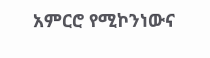አምርሮ የሚኮንነውና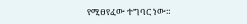የሚፀየፈው ተግባር ነው።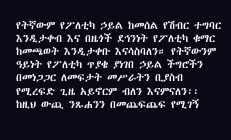የትኛውም የፖለቲካ ኃይል ከመሰል የሽብር ተግባር እንዲታቀብ እና በዜጎች ደኅንነት የፖለቲካ ቁማር ከመጫወት እንዲታቀቡ እናሳስባለን። የትኛውንም ዓይነት የፖለቲካ ጥያቄ ያነገበ ኃይል ችግሮችን በመነጋጋር ለመፍታት መሥራትን ቢያስብ የሚረፍድ ጊዜ አይኖርም ብለን እናምናለን፡፡ ከዚህ ውጪ ንጹሐንን በመጨፍጨፍ የሚገኝ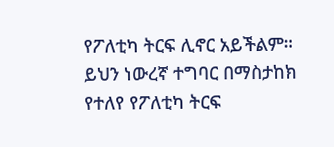የፖለቲካ ትርፍ ሊኖር አይችልም። ይህን ነውረኛ ተግባር በማስታከክ የተለየ የፖለቲካ ትርፍ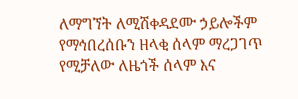ለማግኘት ለሚሽቀዳደሙ ኃይሎችም የማኅበረሰቡን ዘላቂ ሰላም ማረጋገጥ የሚቻለው ለዜጎች ሰላም እና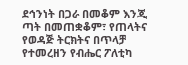ደኅንነት በጋራ በመቆም እንጂ ጣት በመጠቋቆም፣ የጠላትና የወዳጅ ትርክትና በጥላቻ የተመረዘን የብሔር ፖለቲካ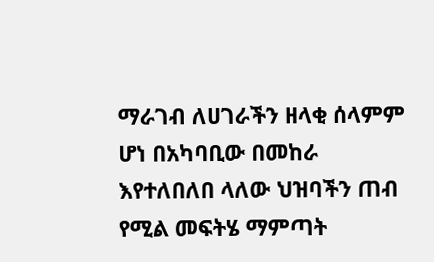ማራገብ ለሀገራችን ዘላቂ ሰላምም ሆነ በአካባቢው በመከራ እየተለበለበ ላለው ህዝባችን ጠብ የሚል መፍትሄ ማምጣት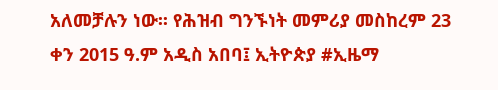አለመቻሉን ነው፡፡ የሕዝብ ግንኙነት መምሪያ መስከረም 23 ቀን 2015 ዓ.ም አዲስ አበባ፤ ኢትዮጵያ #ኢዜማ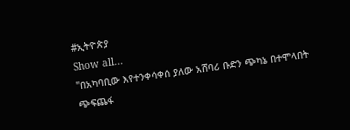#ኢትዮጵያ
Show all...
"በአካባቢው እየተንቀሳቀሰ ያለው አሸባሪ ቡድን ጭካኔ በተሞላበት ጭፍጨፋ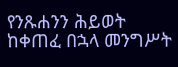የንጹሐንን ሕይወት ከቀጠፈ በኋላ መንግሥት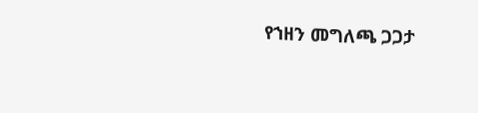የኀዘን መግለጫ ጋጋታ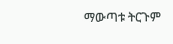ማውጣቱ ትርጉም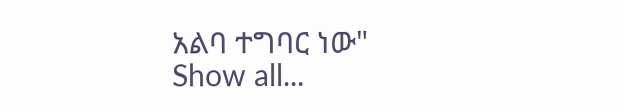አልባ ተግባር ነው"
Show all...